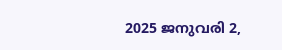2025 ജനുവരി 2,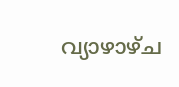വ്യാഴാഴ്‌ച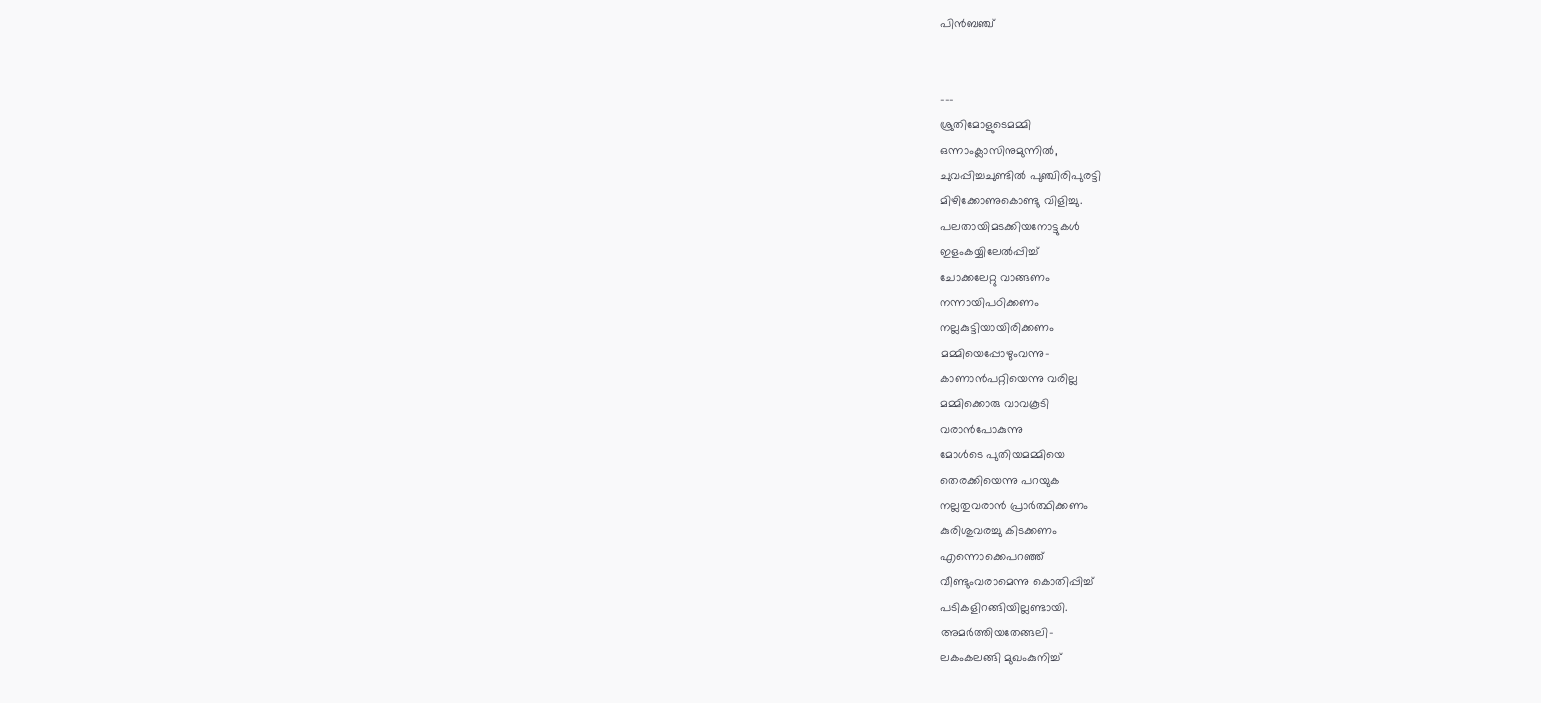പിന്‍ബഞ്ച്


---
ശ്രുതിമോളുടെമമ്മി
ഒന്നാംക്ലാസിനുമുന്നില്‍,
ചുവപ്പിച്ചചുണ്ടില്‍ പുഞ്ചിരിപുരട്ടി
മിഴിക്കോണുകൊണ്ടു വിളിച്ചു.
പലതായിമടക്കിയനോട്ടുകള്‍
ഇളംകയ്യിലേല്‍പ്പിച്ച്
ചോക്കലേറ്റു വാങ്ങണം
നന്നായിപഠിക്കണം
നല്ലകുട്ടിയായിരിക്കണം
മമ്മിയെപ്പോഴുംവന്നു-
കാണാന്‍പറ്റിയെന്നു വരില്ല
മമ്മിക്കൊരു വാവകൂടി
വരാന്‍പോകുന്നു
മോള്‍ടെ പുതിയമമ്മിയെ
തെരക്കിയെന്നു പറയുക
നല്ലതുവരാന്‍ പ്രാര്‍ത്ഥിക്കണം
കുരിശുവരച്ചു കിടക്കണം
എന്നൊക്കെപറഞ്ഞ്
വീണ്ടുംവരാമെന്നു കൊതിപ്പിച്ച്
പടികളിറങ്ങിയില്ലണ്ടായി.
അമര്‍ത്തിയതേങ്ങലി-
ലകംകലങ്ങി മുഖംകുനിച്ച്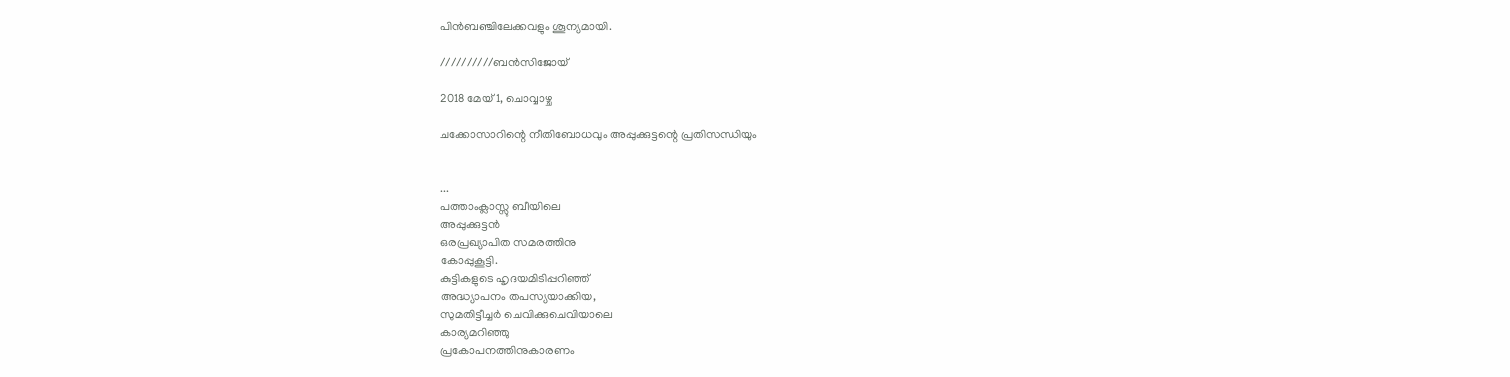പിന്‍ബഞ്ചിലേക്കവളും ശൂന്യമായി.

//////////ബന്‍സിജോയ്

2018 മേയ് 1, ചൊവ്വാഴ്ച

ചക്കോസാറിന്റെ നീതിബോധവും അപ്പുക്കുട്ടന്റെ പ്രതിസന്ധിയും


...
പത്താംക്ലാസ്സു ബീയിലെ
അപ്പുക്കുട്ടന്‍
ഒരപ്രഖ്യാപിത സമരത്തിനു
കോപ്പുകൂട്ടി.
കുട്ടികളുടെ ഹൃദയമിടിപ്പറിഞ്ഞ്
അദ്ധ്യാപനം തപസ്യയാക്കിയ,
സുമതിട്ടീച്ചര്‍ ചെവിക്കുചെവിയാലെ
കാര്യമറിഞ്ഞു
പ്രകോപനത്തിനുകാരണം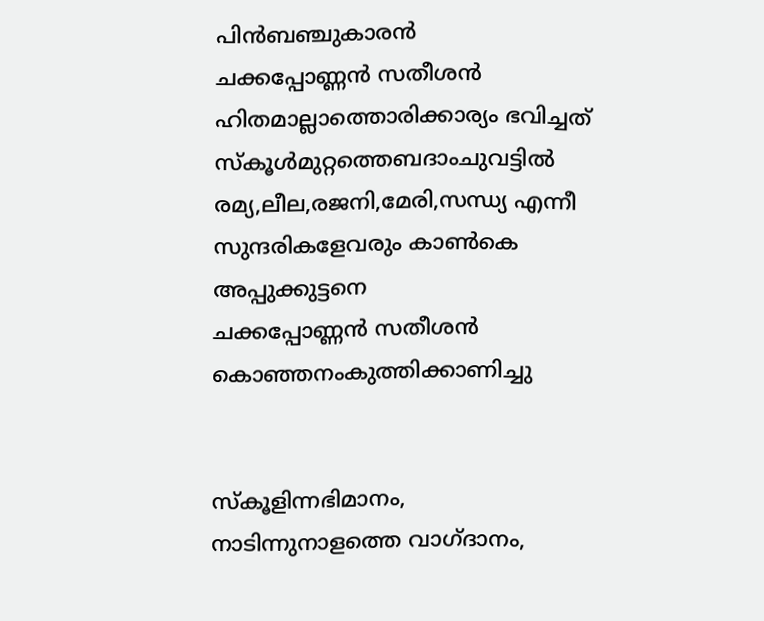പിന്‍ബഞ്ചുകാരന്‍
ചക്കപ്പോണ്ണന്‍ സതീശന്‍
ഹിതമാല്ലാത്തൊരിക്കാര്യം ഭവിച്ചത്
സ്കൂള്‍മുറ്റത്തെബദാംചുവട്ടില്‍
രമ്യ,ലീല,രജനി,മേരി,സന്ധ്യ എന്നീ
സുന്ദരികളേവരും കാണ്‍കെ
അപ്പുക്കുട്ടനെ
ചക്കപ്പോണ്ണന്‍ സതീശന്‍
കൊഞ്ഞനംകുത്തിക്കാണിച്ചു


സ്കൂളിന്നഭിമാനം,
നാടിന്നുനാളത്തെ വാഗ്ദാനം,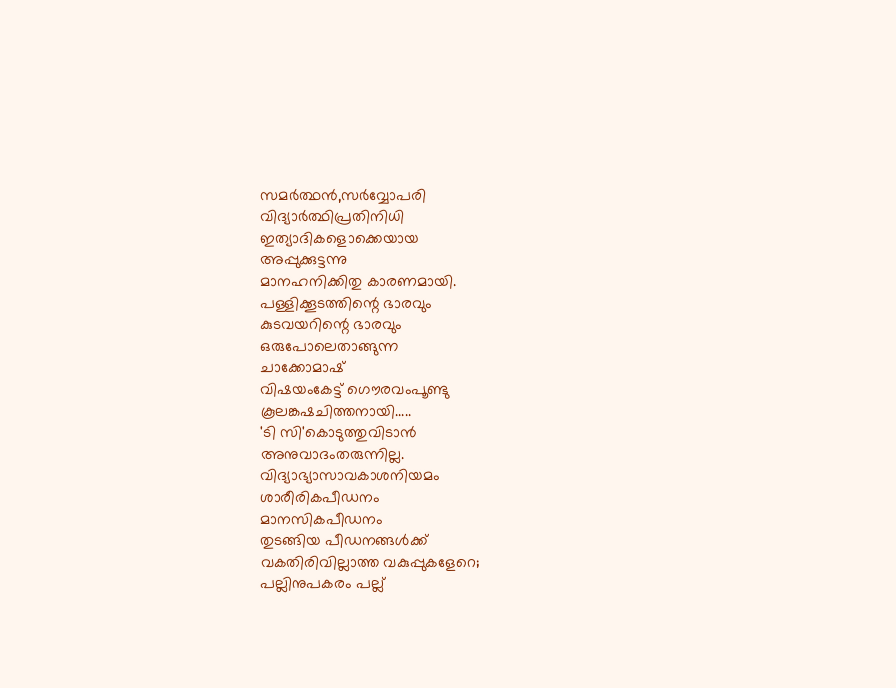സമര്‍ത്ഥന്‍,സര്‍വ്വോപരി
വിദ്യാര്‍ത്ഥിപ്രതിനിധി
ഇത്യാദികളൊക്കെയായ
അപ്പുക്കുട്ടന്നു
മാനഹനിക്കിതു കാരണമായി.
പള്ളിക്കൂടത്തിന്റെ ഭാരവും
കുടവയറിന്റെ ഭാരവും
ഒരുപോലെതാങ്ങുന്ന
ചാക്കോമാഷ്
വിഷയംകേട്ട് ഗൌരവംപൂണ്ടു
കൂലങ്കഷചിത്തനായി.....
'ടി സി'കൊടുത്തുവിടാന്‍
അനുവാദംതരുന്നില്ല.
വിദ്യാഭ്യാസാവകാശനിയമം
ശാരീരികപീഡനം
മാനസികപീഡനം
തുടങ്ങിയ പീഡനങ്ങള്‍ക്ക്
വകതിരിവില്ലാത്ത വകുപ്പുകളേറെ;
പല്ലിനുപകരം പല്ല്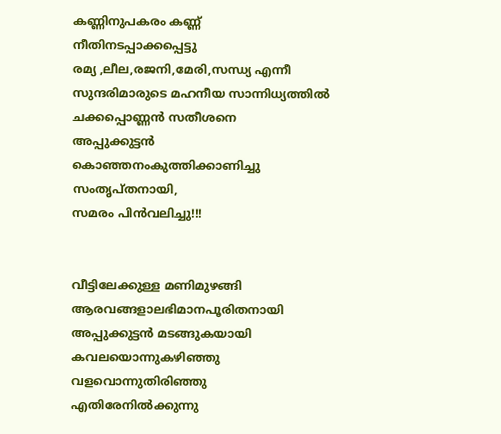കണ്ണിനുപകരം കണ്ണ്
നീതിനടപ്പാക്കപ്പെട്ടു
രമ്യ ,ലീല,രജനി,മേരി,സന്ധ്യ എന്നീ
സുന്ദരിമാരുടെ മഹനീയ സാന്നിധ്യത്തില്‍
ചക്കപ്പൊണ്ണന്‍ സതീശനെ
അപ്പുക്കുട്ടന്‍
കൊഞ്ഞനംകുത്തിക്കാണിച്ചു
സംതൃപ്തനായി,
സമരം പിന്‍വലിച്ചു!!!


വീട്ടിലേക്കുള്ള മണിമുഴങ്ങി
ആരവങ്ങളാലഭിമാനപൂരിതനായി
അപ്പുക്കുട്ടന്‍ മടങ്ങുകയായി
കവലയൊന്നുകഴിഞ്ഞു
വളവൊന്നുതിരിഞ്ഞു
എതിരേനില്‍ക്കുന്നു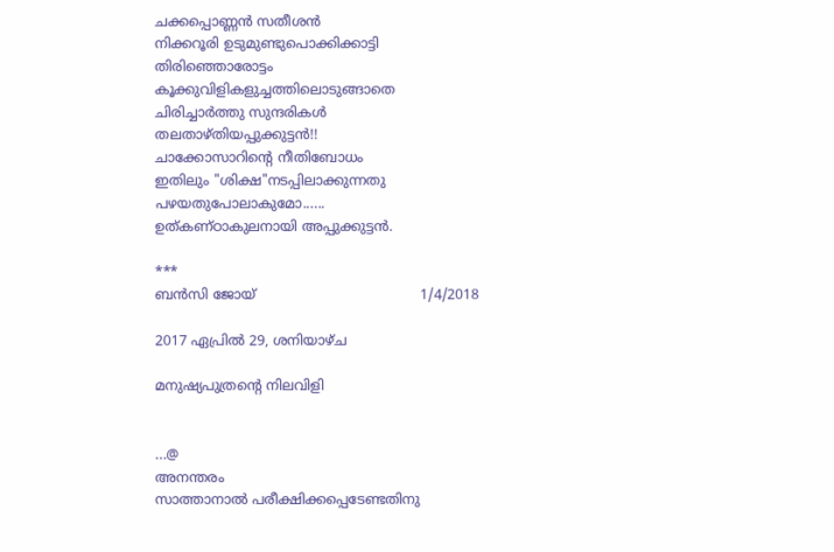ചക്കപ്പൊണ്ണന്‍ സതീശന്‍
നിക്കറൂരി ഉടുമുണ്ടുപൊക്കിക്കാട്ടി
തിരിഞ്ഞൊരോട്ടം
കൂക്കുവിളികളുച്ചത്തിലൊടുങ്ങാതെ
ചിരിച്ചാര്‍ത്തു സുന്ദരികള്‍
തലതാഴ്തിയപ്പുക്കുട്ടന്‍!!
ചാക്കോസാറിന്റെ നീതിബോധം
ഇതിലും "ശിക്ഷ"നടപ്പിലാക്കുന്നതു
പഴയതുപോലാകുമോ......
ഉത്കണ്ഠാകുലനായി അപ്പുക്കുട്ടന്‍.

***
ബന്‍സി ജോയ്                                      1/4/2018

2017 ഏപ്രിൽ 29, ശനിയാഴ്‌ച

മനുഷ്യപുത്രന്‍റെ നിലവിളി


...@
അനന്തരം
സാത്താനാല്‍ പരീക്ഷിക്കപ്പെടേണ്ടതിനു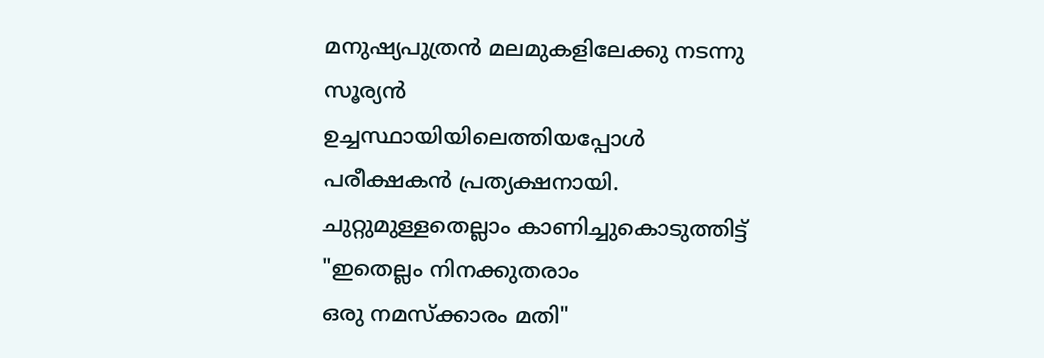മനുഷ്യപുത്രന്‍ മലമുകളിലേക്കു നടന്നു
സൂര്യന്‍
ഉച്ചസ്ഥായിയിലെത്തിയപ്പോള്‍
പരീക്ഷകന്‍ പ്രത്യക്ഷനായി.
ചുറ്റുമുള്ളതെല്ലാം കാണിച്ചുകൊടുത്തിട്ട്
"ഇതെല്ലം നിനക്കുതരാം
ഒരു നമസ്ക്കാരം മതി"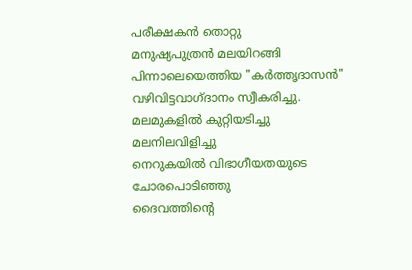പരീക്ഷകന്‍ തൊറ്റു
മനുഷ്യപുത്രന്‍ മലയിറങ്ങി
പിന്നാലെയെത്തിയ "കര്‍ത്തൃദാസന്‍"
വഴിവിട്ടവാഗ്ദാനം സ്വീകരിച്ചു.
മലമുകളില്‍ കുറ്റിയടിച്ചു
മലനിലവിളിച്ചു
നെറുകയില്‍ വിഭാഗീയതയുടെ
ചോരപൊടിഞ്ഞു
ദൈവത്തിന്റെ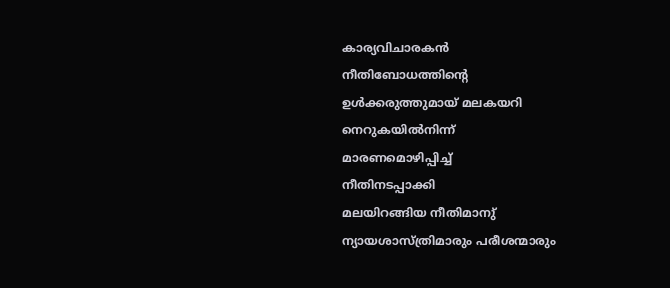കാര്യവിചാരകന്‍
നീതിബോധത്തിന്റെ
ഉള്‍ക്കരുത്തുമായ് മലകയറി
നെറുകയില്‍നിന്ന്‍
മാരണമൊഴിപ്പിച്ച്
നീതിനടപ്പാക്കി
മലയിറങ്ങിയ നീതിമാനു്
ന്യായശാസ്ത്രിമാരും പരീശന്മാരും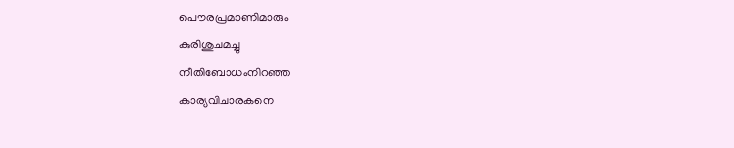പൌരപ്രമാണിമാരും
കുരിശുചമച്ചു
നീതിബോധംനിറഞ്ഞ
കാര്യവിചാരകനെ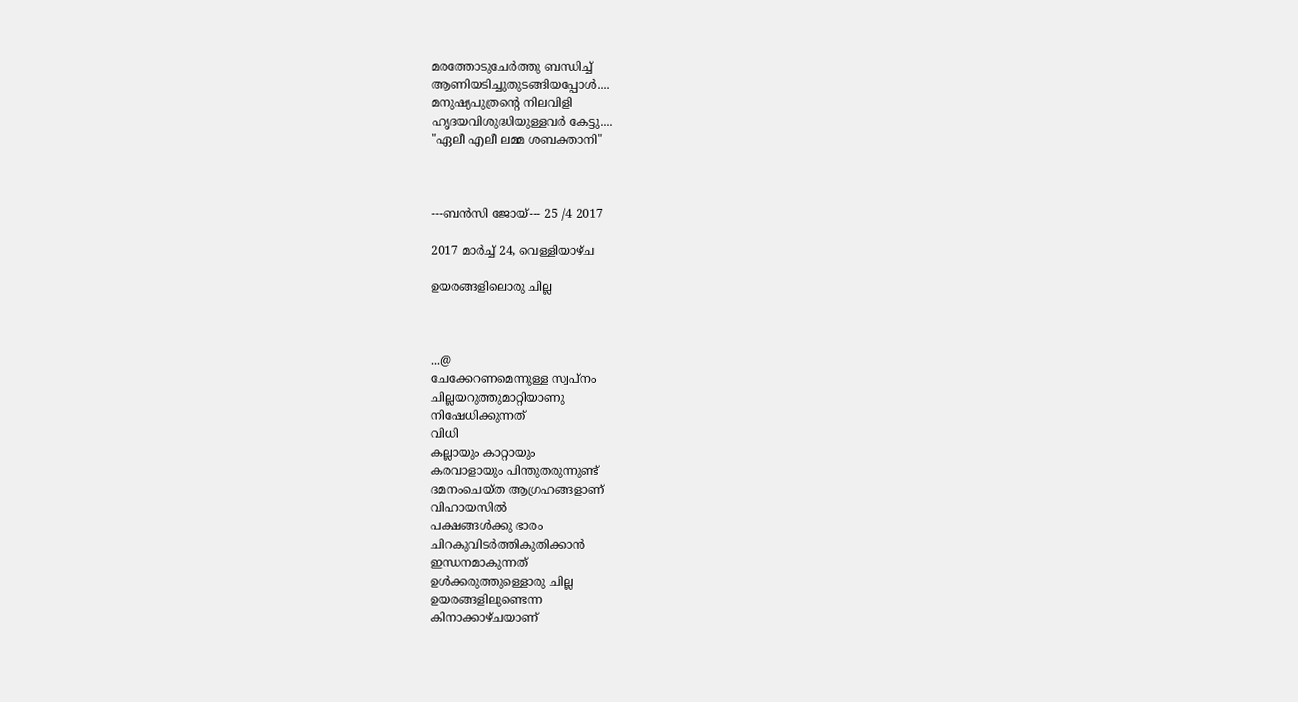മരത്തോടുചേര്‍ത്തു ബന്ധിച്ച്
ആണിയടിച്ചുതുടങ്ങിയപ്പോള്‍....
മനുഷ്യപുത്രന്റെ നിലവിളി
ഹൃദയവിശുദ്ധിയുള്ളവര്‍ കേട്ടു....
"ഏലീ എലീ ലമ്മ ശബക്താനി"



---ബന്‍സി ജോയ്--- 25 /4 2017

2017 മാർച്ച് 24, വെള്ളിയാഴ്‌ച

ഉയരങ്ങളിലൊരു ചില്ല



...@
ചേക്കേറണമെന്നുള്ള സ്വപ്നം
ചില്ലയറുത്തുമാറ്റിയാണു
നിഷേധിക്കുന്നത്
വിധി
കല്ലായും കാറ്റായും
കരവാളായും പിന്തുതരുന്നുണ്ട്
ദമനംചെയ്ത ആഗ്രഹങ്ങളാണ്
വിഹായസില്‍
പക്ഷങ്ങള്‍ക്കു ഭാരം
ചിറകുവിടര്‍ത്തികുതിക്കാന്‍
ഇന്ധനമാകുന്നത്
ഉള്‍ക്കരുത്തുള്ളൊരു ചില്ല
ഉയരങ്ങളിലുണ്ടെന്ന
കിനാക്കാഴ്ചയാണ്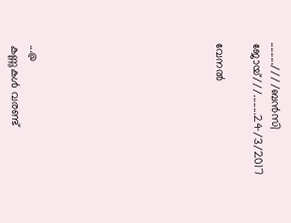.........////ബന്‍സി ജോയ്///........24/3/2017

വേനല്‍









...@
കണ്ണുകള്‍ വരണ്ട്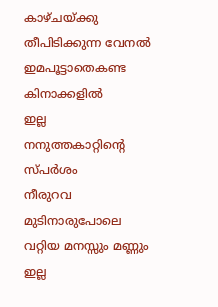കാഴ്ചയ്ക്കു തീപിടിക്കുന്ന വേനല്‍
ഇമപൂട്ടാതെകണ്ട കിനാക്കളില്‍
ഇല്ല
നനുത്തകാറ്റിന്‍റെ സ്പര്‍ശം
നീരുറവ മുടിനാരുപോലെ
വറ്റിയ മനസ്സും മണ്ണും
ഇല്ല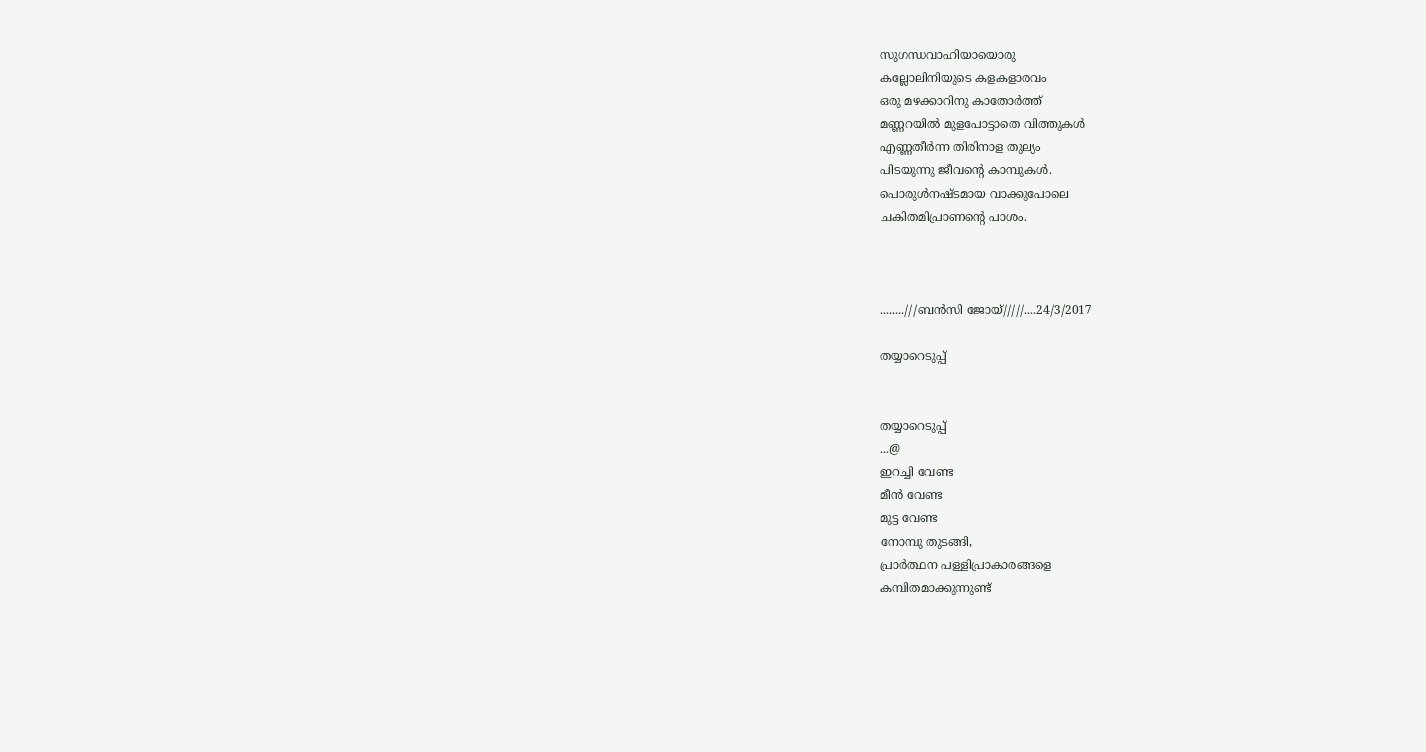സുഗന്ധവാഹിയായൊരു
കല്ലോലിനിയുടെ കളകളാരവം
ഒരു മഴക്കാറിനു കാതോര്‍ത്ത്
മണ്ണറയില്‍ മുളപോട്ടാതെ വിത്തുകള്‍
എണ്ണതീര്‍ന്ന തിരിനാള തുല്യം
പിടയുന്നു ജീവന്‍റെ കാമ്പുകള്‍.
പൊരുള്‍നഷ്ടമായ വാക്കുപോലെ
ചകിതമിപ്രാണന്‍റെ പാശം.



........///ബന്‍സി ജോയ്/////....24/3/2017

തയ്യാറെടുപ്പ്


തയ്യാറെടുപ്പ്
...@
ഇറച്ചി വേണ്ട
മീന്‍ വേണ്ട
മുട്ട വേണ്ട
നോമ്പു തുടങ്ങി,
പ്രാര്‍ത്ഥന പള്ളിപ്രാകാരങ്ങളെ
കമ്പിതമാക്കുന്നുണ്ട്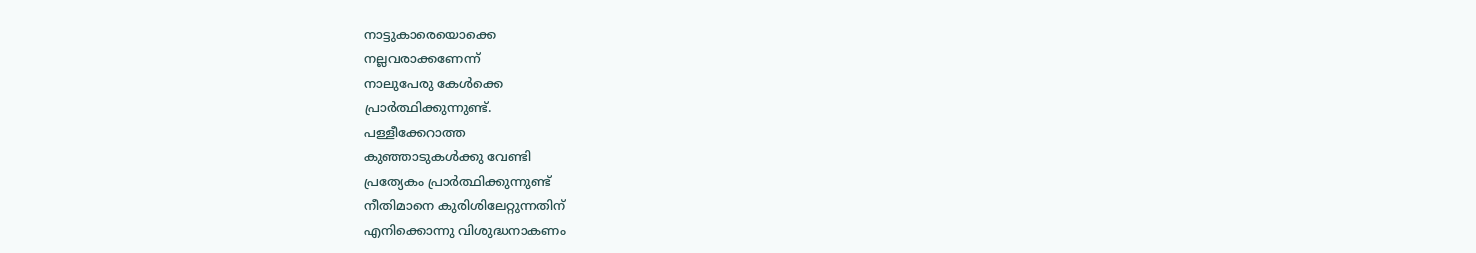നാട്ടുകാരെയൊക്കെ
നല്ലവരാക്കണേന്ന്
നാലുപേരു കേള്‍ക്കെ
പ്രാര്‍ത്ഥിക്കുന്നുണ്ട്.
പള്ളീക്കേറാത്ത
കുഞ്ഞാടുകള്‍ക്കു വേണ്ടി
പ്രത്യേകം പ്രാര്‍ത്ഥിക്കുന്നുണ്ട്
നീതിമാനെ കുരിശിലേറ്റുന്നതിന്
എനിക്കൊന്നു വിശുദ്ധനാകണം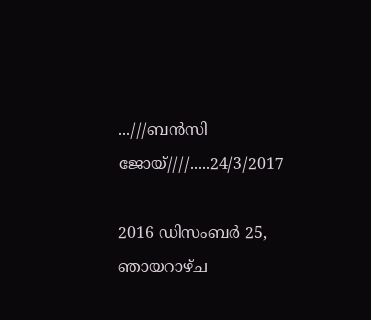...///ബന്‍സി ജോയ്////.....24/3/2017

2016 ഡിസംബർ 25, ഞായറാഴ്‌ച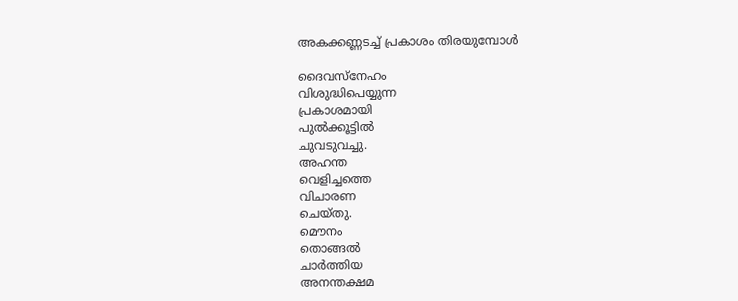അകക്കണ്ണടച്ച് പ്രകാശം തിരയുമ്പോള്‍

ദൈവസ്നേഹം
വിശുദ്ധിപെയ്യുന്ന
പ്രകാശമായി
പുല്‍ക്കൂട്ടില്‍
ചുവടുവച്ചു.
അഹന്ത
വെളിച്ചത്തെ
വിചാരണ
ചെയ്തു.
മൌനം
തൊങ്ങല്‍
ചാര്‍ത്തിയ
അനന്തക്ഷമ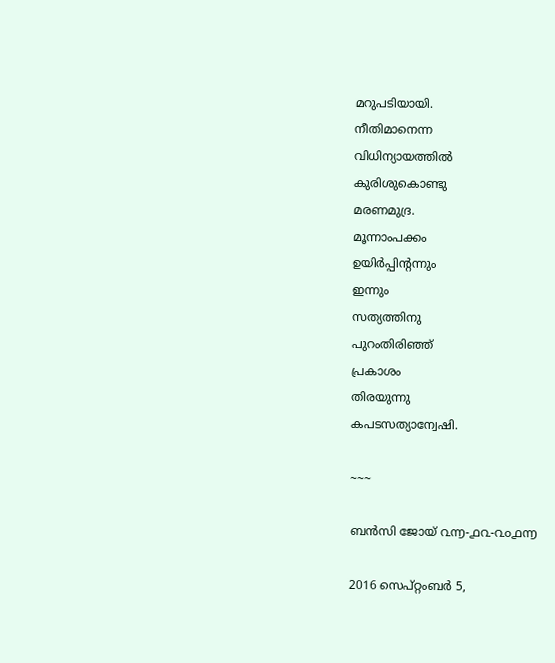മറുപടിയായി.
നീതിമാനെന്ന
വിധിന്യായത്തില്‍
കുരിശുകൊണ്ടു
മരണമുദ്ര.
മൂന്നാംപക്കം
ഉയിര്‍പ്പിന്റന്നും
ഇന്നും
സത്യത്തിനു
പുറംതിരിഞ്ഞ്
പ്രകാശം
തിരയുന്നു
കപടസത്യാന്വേഷി.

~~~

ബന്‍സി ജോയ് ൨൬-൧൨-൨൦൧൬

2016 സെപ്റ്റംബർ 5,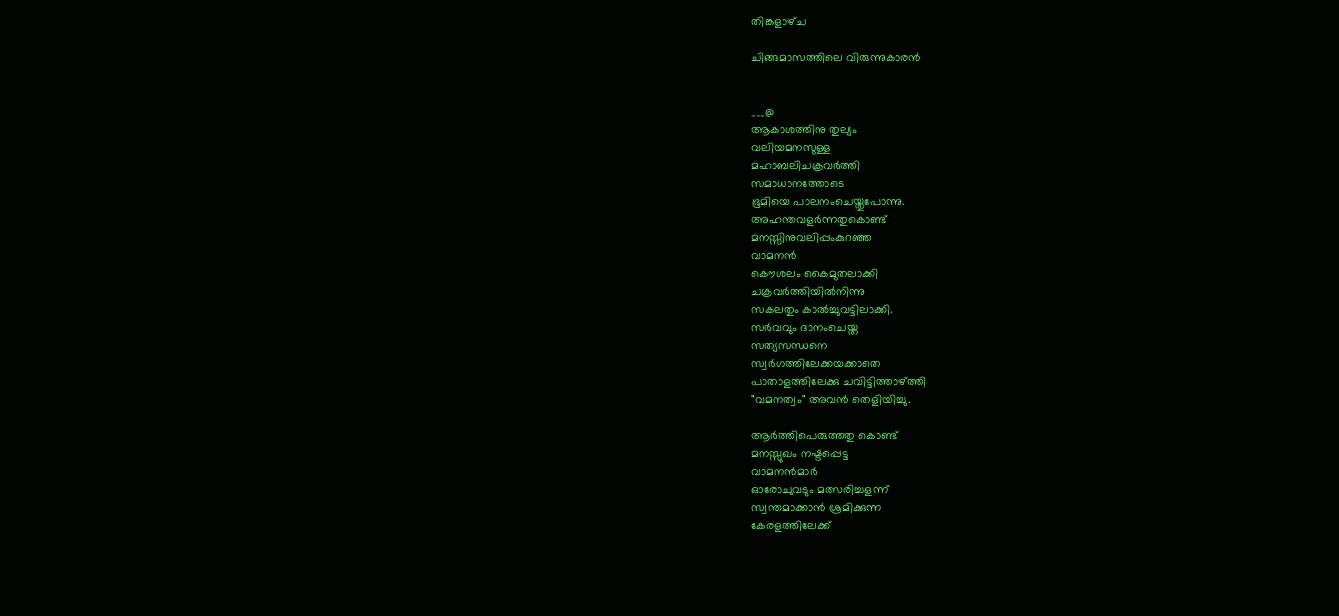തിങ്കളാഴ്‌ച

ചിങ്ങമാസത്തിലെ വിരുന്നുകാരന്‍


___@
ആകാശത്തിനു തുല്യം
വലിയമനസുള്ള
മഹാബലിചക്രവര്‍ത്തി
സമാധാനത്തോടെ
ഭൂമിയെ പാലനംചെയ്തുപോന്നു.
അഹന്തവളര്‍ന്നതുകൊണ്ട്
മനസ്സിനുവലിപ്പംകുറഞ്ഞ
വാമനന്‍
കൌശലം കൈമുതലാക്കി
ചക്രവര്‍ത്തിയില്‍നിന്നു
സകലതും കാല്‍ച്ചുവട്ടിലാക്കി.
സര്‍വവും ദാനംചെയ്ത
സത്യസന്ധനെ
സ്വര്‍ഗത്തിലേക്കയക്കാതെ
പാതാളത്തിലേക്കു ചവിട്ടിത്താഴ്ത്തി
"വമനത്വം" അവന്‍ തെളിയിച്ചു.

ആര്‍ത്തിപെരുത്തതു കൊണ്ട്
മനസ്സുഖം നഷ്ടപ്പെട്ട
വാമനന്‍മാര്‍
ഓരോചുവടും മത്സരിച്ചളന്ന്
സ്വന്തമാക്കാന്‍ ശ്രമിക്കുന്ന
കേരളത്തിലേക്ക്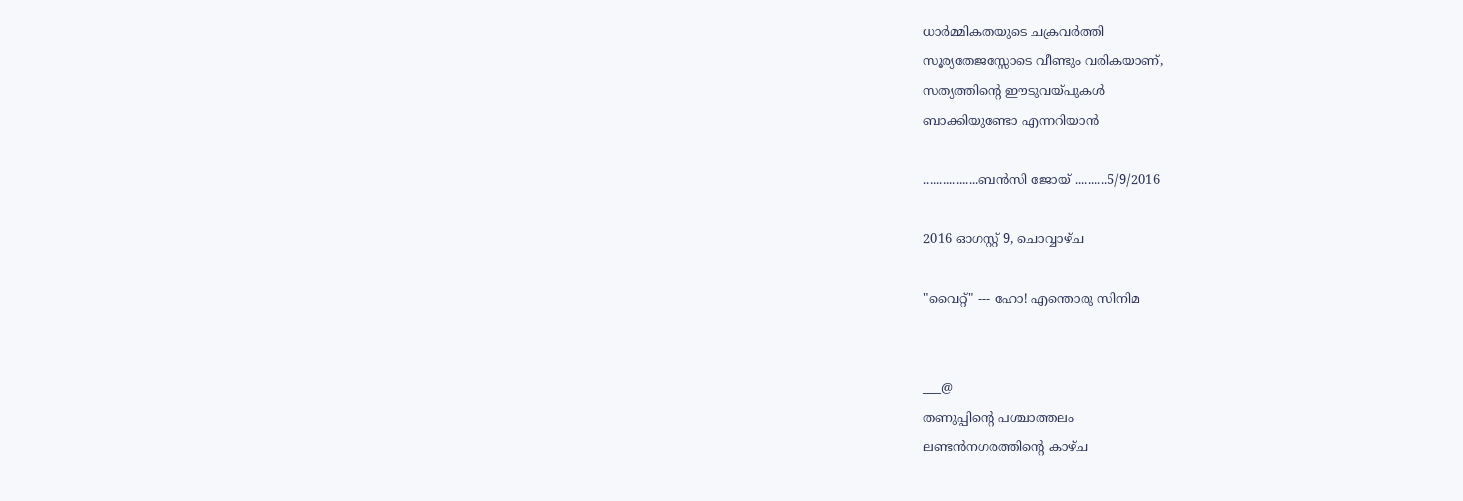ധാര്‍മ്മികതയുടെ ചക്രവര്‍ത്തി
സൂര്യതേജസ്സോടെ വീണ്ടും വരികയാണ്,
സത്യത്തിന്‍റെ ഈടുവയ്പുകള്‍
ബാക്കിയുണ്ടോ എന്നറിയാന്‍

.................ബന്‍സി ജോയ് ..........5/9/2016

2016 ഓഗസ്റ്റ് 9, ചൊവ്വാഴ്ച

"വൈറ്റ്" --- ഹോ! എന്തൊരു സിനിമ


___@
തണുപ്പിന്‍റെ പശ്ചാത്തലം
ലണ്ടന്‍നഗരത്തിന്‍റെ കാഴ്ച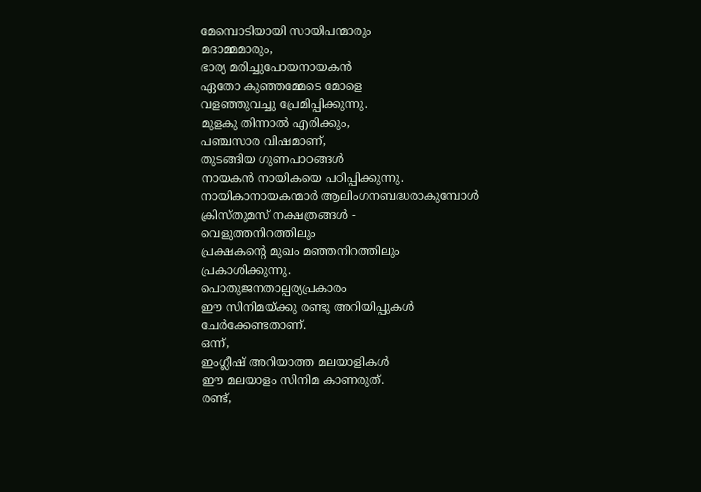മേമ്പൊടിയായി സായിപന്മാരും
മദാമ്മമാരും,
ഭാര്യ മരിച്ചുപോയനായകന്‍
ഏതോ കുഞ്ഞമ്മേടെ മോളെ
വളഞ്ഞുവച്ചു പ്രേമിപ്പിക്കുന്നു.
മുളകു തിന്നാല്‍ എരിക്കും,
പഞ്ചസാര വിഷമാണ്,
തുടങ്ങിയ ഗുണപാഠങ്ങള്‍
നായകന്‍ നായികയെ പഠിപ്പിക്കുന്നു.
നായികാനായകന്മാര്‍ ആലിംഗനബദ്ധരാകുമ്പോള്‍
ക്രിസ്തുമസ് നക്ഷത്രങ്ങള്‍ -
വെളുത്തനിറത്തിലും
പ്രക്ഷകന്‍റെ മുഖം മഞ്ഞനിറത്തിലും
പ്രകാശിക്കുന്നു.
പൊതുജനതാല്പര്യപ്രകാരം
ഈ സിനിമയ്ക്കു രണ്ടു അറിയിപ്പുകള്‍
ചേര്‍ക്കേണ്ടതാണ്.
ഒന്ന്,
ഇംഗ്ലീഷ് അറിയാത്ത മലയാളികള്‍
ഈ മലയാളം സിനിമ കാണരുത്.
രണ്ട്,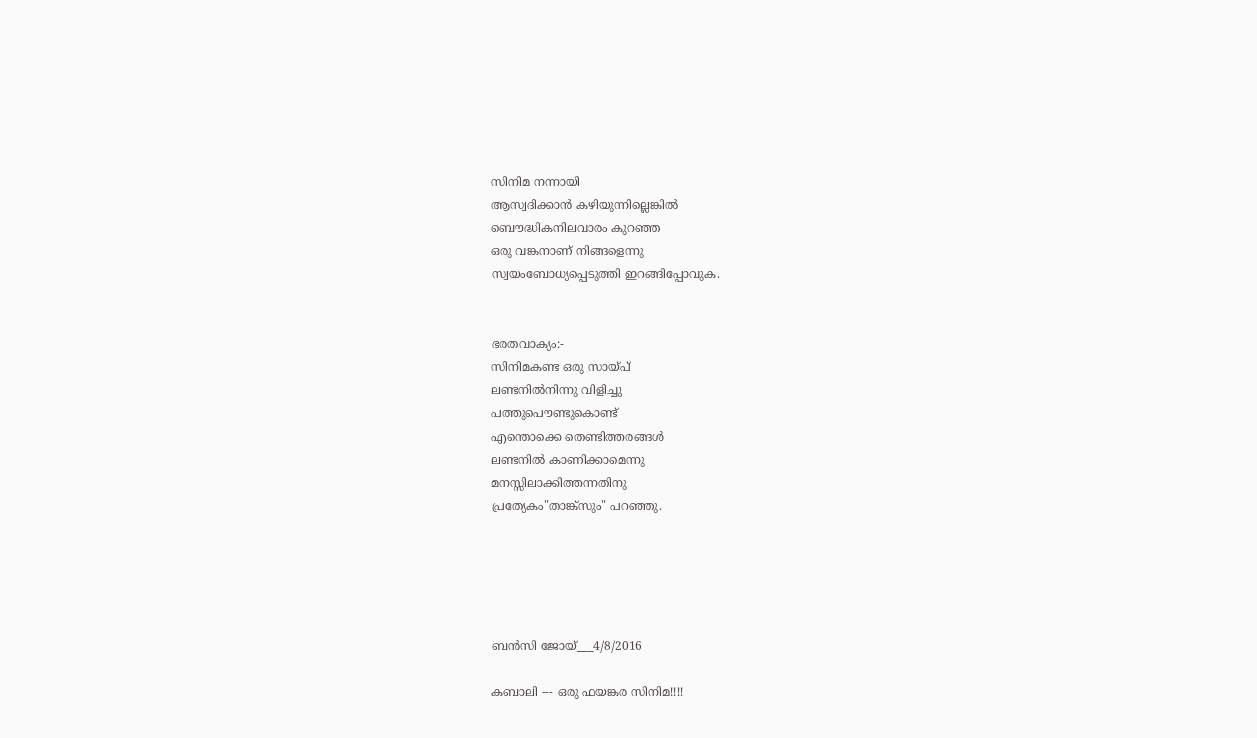സിനിമ നന്നായി
ആസ്വദിക്കാന്‍ കഴിയുന്നില്ലെങ്കില്‍
ബൌദ്ധികനിലവാരം കുറഞ്ഞ
ഒരു വങ്കനാണ് നിങ്ങളെന്നു
സ്വയംബോധ്യപ്പെടുത്തി ഇറങ്ങിപ്പോവുക.


ഭരതവാക്യം:-
സിനിമകണ്ട ഒരു സായ്പ്‌
ലണ്ടനില്‍നിന്നു വിളിച്ചു
പത്തുപൌണ്ടുകൊണ്ട്
എന്തൊക്കെ തെണ്ടിത്തരങ്ങള്‍
ലണ്ടനില്‍ കാണിക്കാമെന്നു
മനസ്സിലാക്കിത്തന്നതിനു
പ്രത്യേകം"താങ്ക്സും" പറഞ്ഞു.





ബന്‍സി ജോയ്___4/8/2016

കബാലി --- ഒരു ഫയങ്കര സിനിമ!!!!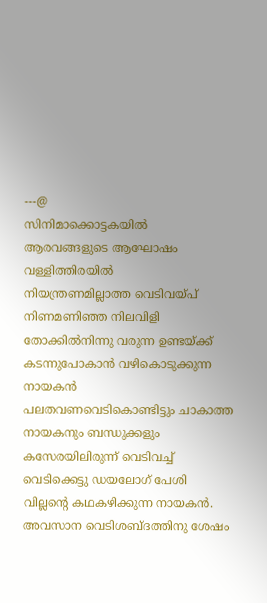---@
സിനിമാക്കൊട്ടകയില്‍
ആരവങ്ങളുടെ ആഘോഷം
വള്ളിത്തിരയില്‍
നിയന്ത്രണമില്ലാത്ത വെടിവയ്പ്
നിണമണിഞ്ഞ നിലവിളി
തോക്കില്‍നിന്നു വരുന്ന ഉണ്ടയ്ക്ക്
കടന്നുപോകാന്‍ വഴികൊടുക്കുന്ന നായകന്‍
പലതവണവെടികൊണ്ടിട്ടും ചാകാത്ത
നായകനും ബന്ധുക്കളും
കസേരയിലിരുന്ന്‍ വെടിവച്ച്
വെടിക്കെട്ടു ഡയലോഗ് പേശി
വില്ലന്‍റെ കഥകഴിക്കുന്ന നായകന്‍.
അവസാന വെടിശബ്ദത്തിനു ശേഷം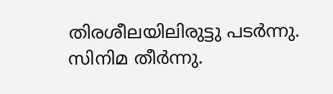തിരശീലയിലിരുട്ടു പടര്‍ന്നു.
സിനിമ തീര്‍ന്നു.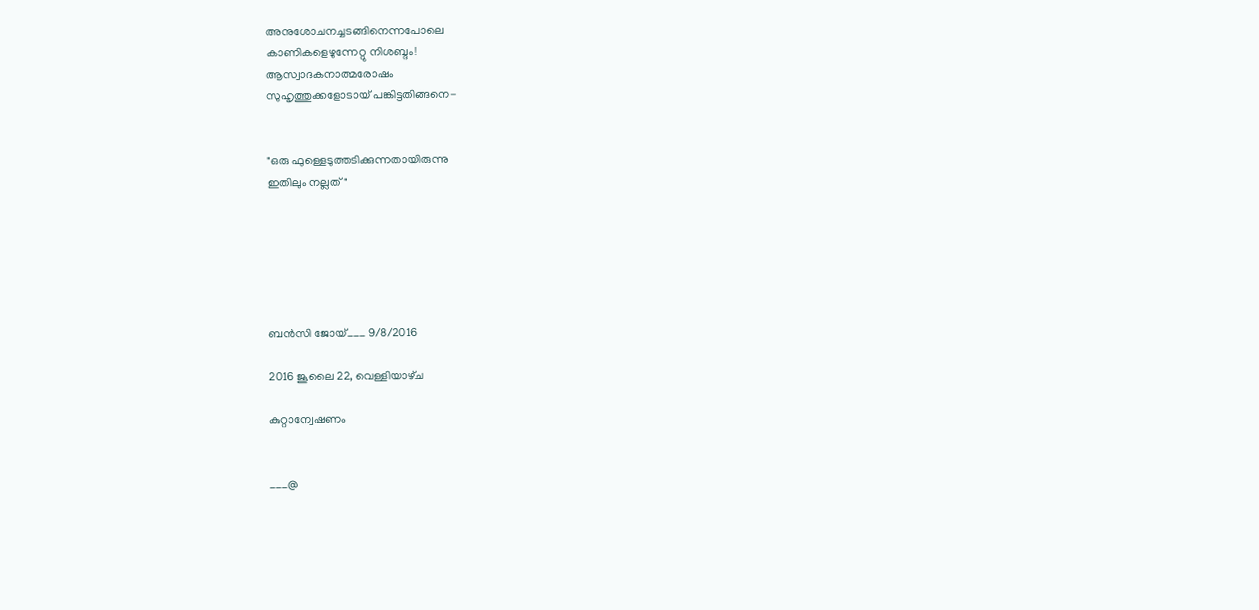അനുശോചനച്ചടങ്ങിനെന്നപോലെ
കാണികളെഴുന്നേറ്റു നിശബ്ദം!
ആസ്വാദകനാത്മരോഷം
സുഹൃത്തുക്കളോടായ് പങ്കിട്ടതിങ്ങനെ-


"ഒരു ഫുള്ളെടുത്തടിക്കുന്നതായിരുന്നു
ഇതിലും നല്ലത്"






ബന്‍സി ജോയ്___ 9/8/2016

2016 ജൂലൈ 22, വെള്ളിയാഴ്‌ച

കുറ്റാന്വേഷണം


___@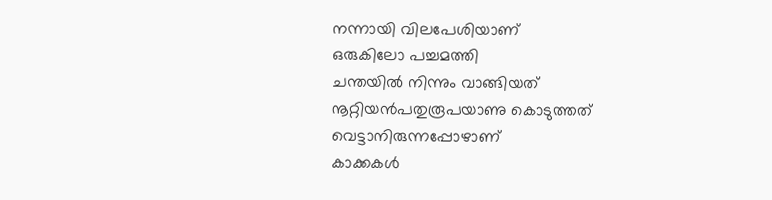നന്നായി വിലപേശിയാണ്‌
ഒരുകിലോ പച്ചമത്തി
ചന്തയില്‍ നിന്നും വാങ്ങിയത്
നൂറ്റിയന്‍പതുരൂപയാണു കൊടുത്തത്
വെട്ടാനിരുന്നപ്പോഴാണ്
കാക്കകള്‍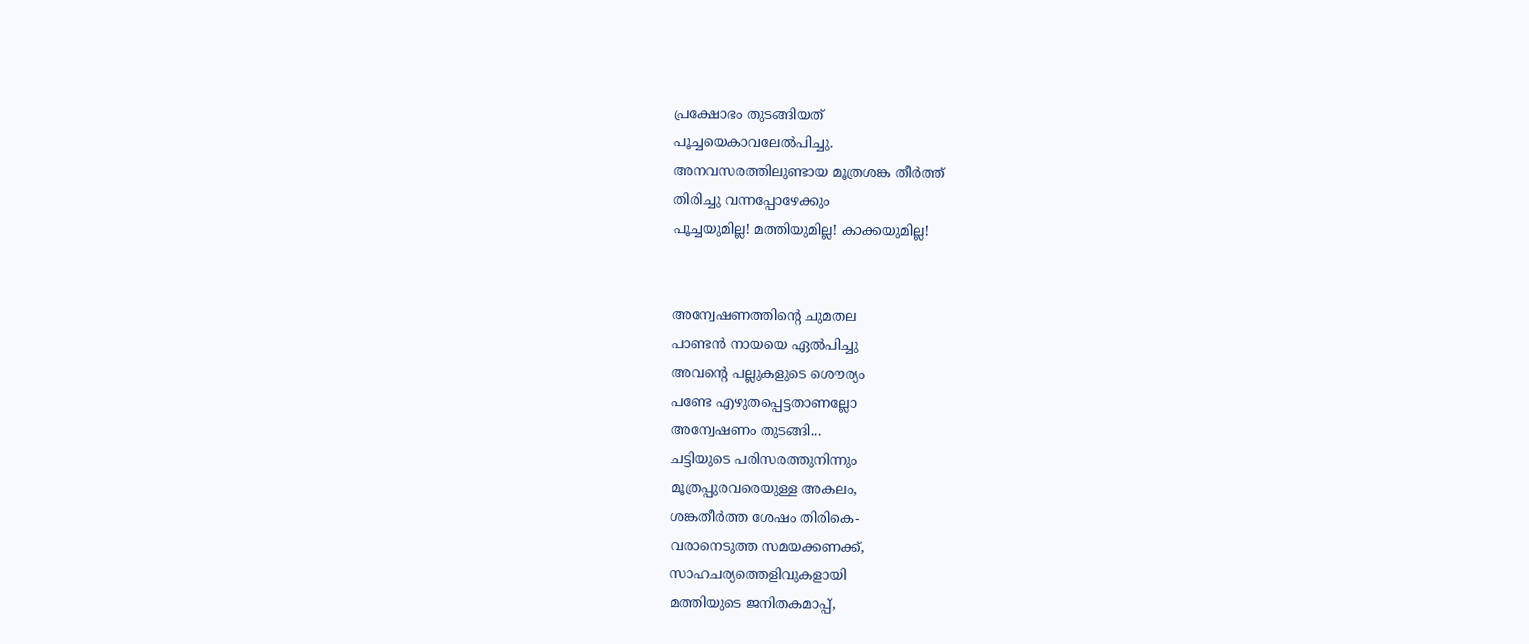പ്രക്ഷോഭം തുടങ്ങിയത്
പൂച്ചയെകാവലേല്‍പിച്ചു.
അനവസരത്തിലുണ്ടായ മൂത്രശങ്ക തീര്‍ത്ത്
തിരിച്ചു വന്നപ്പോഴേക്കും
പൂച്ചയുമില്ല! മത്തിയുമില്ല! കാക്കയുമില്ല!


അന്വേഷണത്തിന്‍റെ ചുമതല
പാണ്ടന്‍ നായയെ ഏല്‍പിച്ചു
അവന്‍റെ പല്ലുകളുടെ ശൌര്യം
പണ്ടേ എഴുതപ്പെട്ടതാണല്ലോ
അന്വേഷണം തുടങ്ങി...
ചട്ടിയുടെ പരിസരത്തുനിന്നും
മൂത്രപ്പുരവരെയുള്ള അകലം,
ശങ്കതീര്‍ത്ത ശേഷം തിരികെ-
വരാനെടുത്ത സമയക്കണക്ക്,
സാഹചര്യത്തെളിവുകളായി
മത്തിയുടെ ജനിതകമാപ്പ്,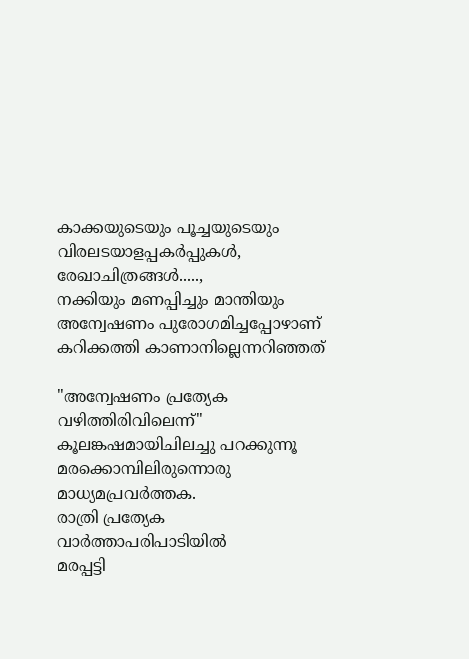കാക്കയുടെയും പൂച്ചയുടെയും
വിരലടയാളപ്പകര്‍പ്പുകള്‍,
രേഖാചിത്രങ്ങള്‍.....,
നക്കിയും മണപ്പിച്ചും മാന്തിയും
അന്വേഷണം പുരോഗമിച്ചപ്പോഴാണ്
കറിക്കത്തി കാണാനില്ലെന്നറിഞ്ഞത്

"അന്വേഷണം പ്രത്യേക വഴിത്തിരിവിലെന്ന്‍"
കൂലങ്കഷമായിചിലച്ചു പറക്കുന്നൂ
മരക്കൊമ്പിലിരുന്നൊരു മാധ്യമപ്രവര്‍ത്തക.
രാത്രി പ്രത്യേക വാര്‍ത്താപരിപാടിയില്‍
മരപ്പട്ടി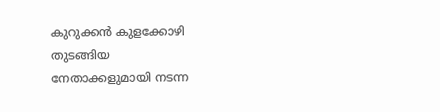കുറുക്കന്‍ കുളക്കോഴി തുടങ്ങിയ
നേതാക്കളുമായി നടന്ന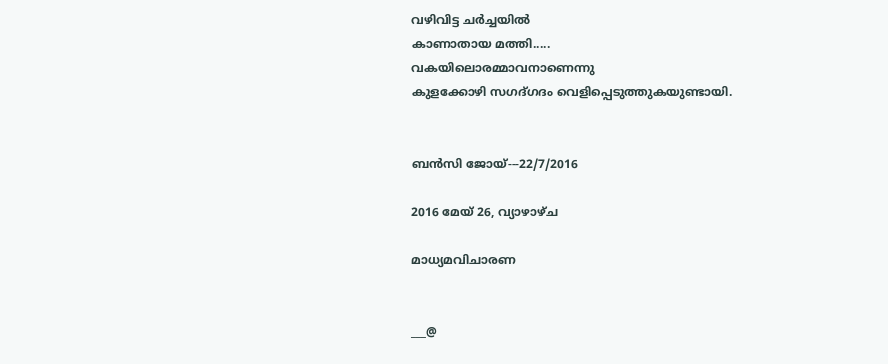വഴിവിട്ട ചര്‍ച്ചയില്‍
കാണാതായ മത്തി.....
വകയിലൊരമ്മാവനാണെന്നു
കുളക്കോഴി സഗദ്ഗദം വെളിപ്പെടുത്തുകയുണ്ടായി.


ബന്‍സി ജോയ്---22/7/2016

2016 മേയ് 26, വ്യാഴാഴ്‌ച

മാധ്യമവിചാരണ


___@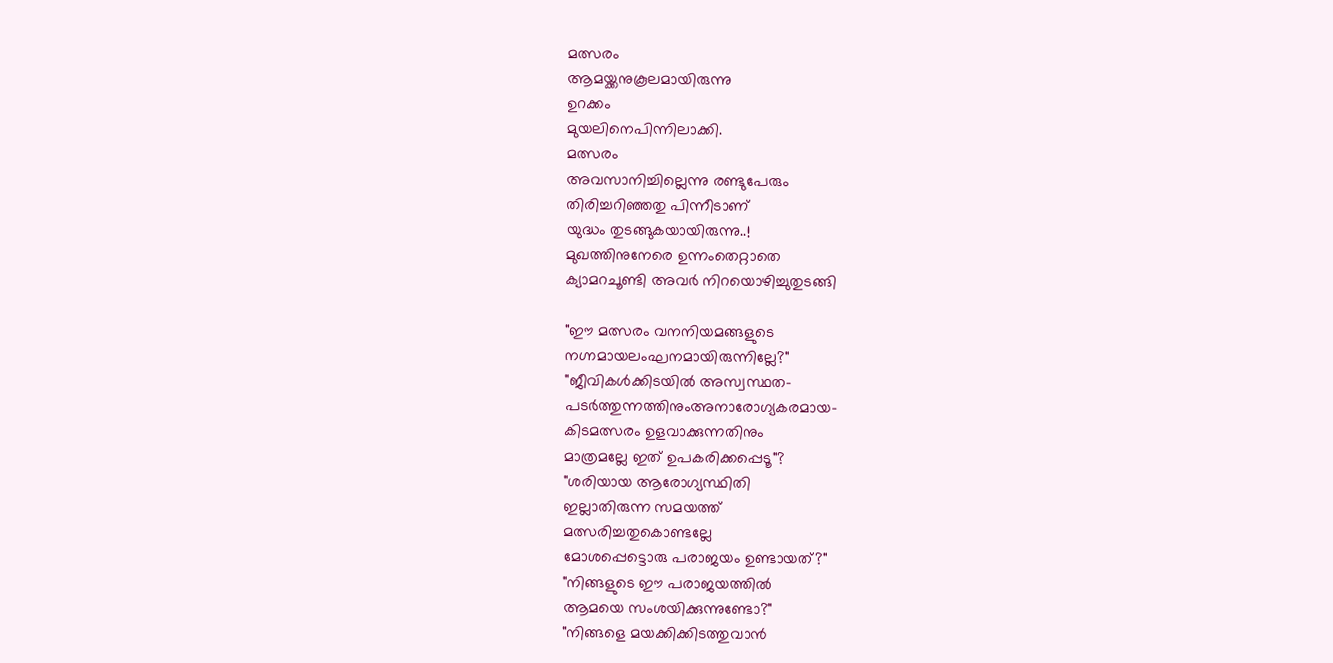മത്സരം
ആമയ്ക്കനുകൂലമായിരുന്നു
ഉറക്കം
മുയലിനെപിന്നിലാക്കി.
മത്സരം
അവസാനിച്ചില്ലെന്നു രണ്ടുപേരും
തിരിച്ചറിഞ്ഞതു പിന്നീടാണ്
യുദ്ധം തുടങ്ങുകയായിരുന്നു..!
മുഖത്തിനുനേരെ ഉന്നംതെറ്റാതെ
ക്യാമറചൂണ്ടി അവര്‍ നിറയൊഴിച്ചുതുടങ്ങി

"ഈ മത്സരം വനനിയമങ്ങളുടെ
നഗ്നമായലംഘനമായിരുന്നില്ലേ?"
"ജീവികള്‍ക്കിടയില്‍ അസ്വസ്ഥത-
പടര്‍ത്തുന്നത്തിനുംഅനാരോഗ്യകരമായ-
കിടമത്സരം ഉളവാക്കുന്നതിനും
മാത്രമല്ലേ ഇത് ഉപകരിക്കപ്പെടൂ"?
"ശരിയായ ആരോഗ്യസ്ഥിതി
ഇല്ലാതിരുന്ന സമയത്ത്
മത്സരിച്ചതുകൊണ്ടല്ലേ
മോശപ്പെട്ടൊരു പരാജയം ഉണ്ടായത്‌?"
"നിങ്ങളുടെ ഈ പരാജയത്തില്‍
ആമയെ സംശയിക്കുന്നുണ്ടോ?"
"നിങ്ങളെ മയക്കിക്കിടത്തുവാന്‍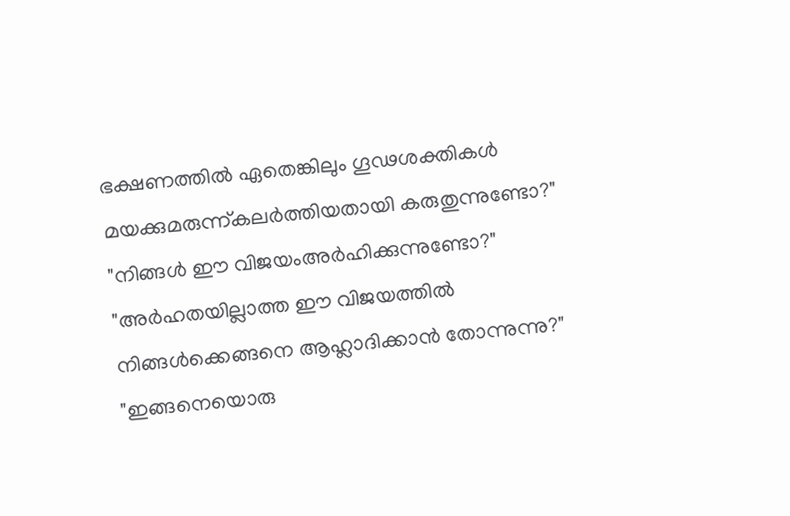ഭക്ഷണത്തില്‍ ഏതെങ്കിലും ഗൂഢശക്തികള്‍
മയക്കുമരുന്ന്കലര്‍ത്തിയതായി കരുതുന്നുണ്ടോ?"
"നിങ്ങള്‍ ഈ വിജയംഅര്‍ഹിക്കുന്നുണ്ടോ?"
"അര്‍ഹതയില്ലാത്ത ഈ വിജയത്തില്‍
നിങ്ങള്‍ക്കെങ്ങനെ ആഹ്ലാദിക്കാന്‍ തോന്നുന്നു?"
"ഇങ്ങനെയൊരു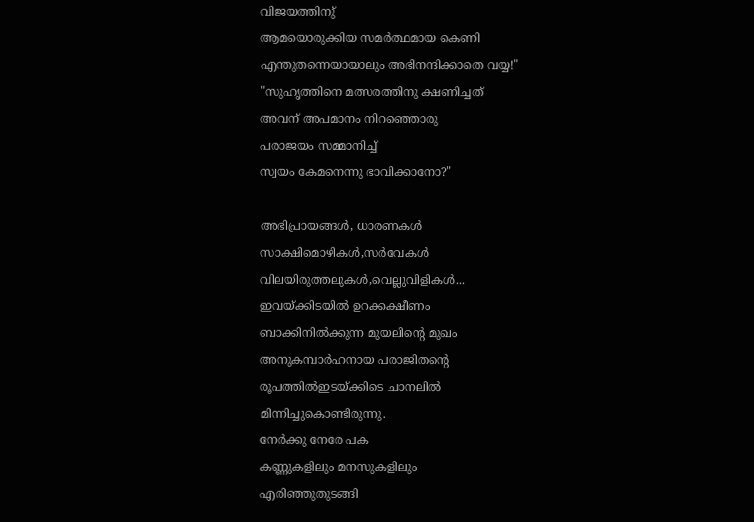വിജയത്തിനു്
ആമയൊരുക്കിയ സമര്‍ത്ഥമായ കെണി
എന്തുതന്നെയായാലും അഭിനന്ദിക്കാതെ വയ്യ!"
"സുഹൃത്തിനെ മത്സരത്തിനു ക്ഷണിച്ചത്
അവന് അപമാനം നിറഞ്ഞൊരു
പരാജയം സമ്മാനിച്ച്
സ്വയം കേമനെന്നു ഭാവിക്കാനോ?"

അഭിപ്രായങ്ങള്‍, ധാരണകള്‍
സാക്ഷിമൊഴികള്‍,സര്‍വേകള്‍
വിലയിരുത്തലുകള്‍,വെല്ലുവിളികള്‍...
ഇവയ്ക്കിടയില്‍ ഉറക്കക്ഷീണം
ബാക്കിനില്‍ക്കുന്ന മുയലിന്റെ മുഖം
അനുകമ്പാര്‍ഹനായ പരാജിതന്റെ
രൂപത്തില്‍ഇടയ്ക്കിടെ ചാനലില്‍
മിന്നിച്ചുകൊണ്ടിരുന്നു.
നേര്‍ക്കു നേരേ പക
കണ്ണുകളിലും മനസുകളിലും
എരിഞ്ഞുതുടങ്ങി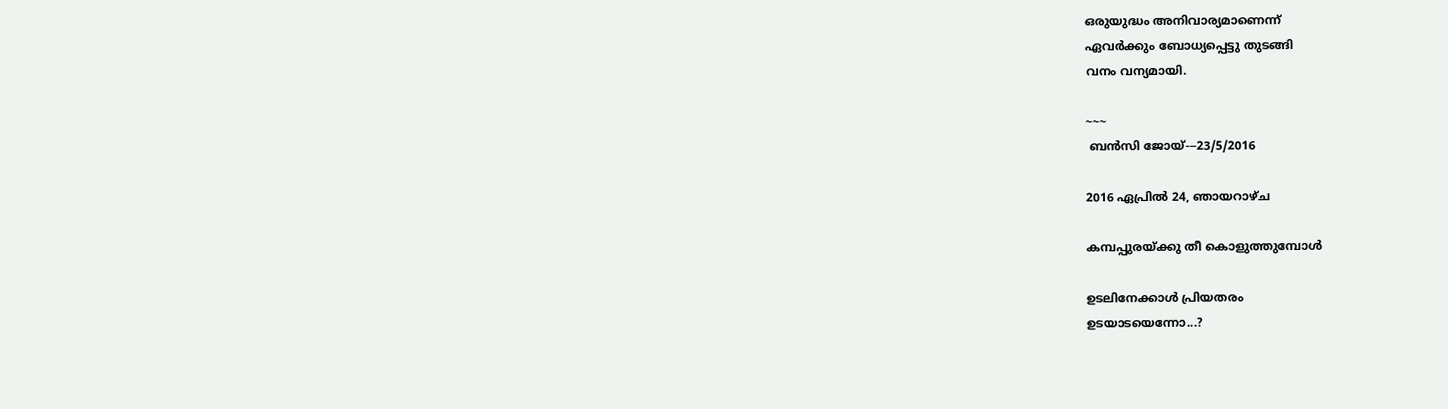ഒരുയുദ്ധം അനിവാര്യമാണെന്ന്
ഏവര്‍ക്കും ബോധ്യപ്പെട്ടു തുടങ്ങി
വനം വന്യമായി.

~~~
 ബന്‍സി ജോയ്---23/5/2016

2016 ഏപ്രിൽ 24, ഞായറാഴ്‌ച

കമ്പപ്പുരയ്ക്കു തീ കൊളുത്തുമ്പോള്‍

ഉടലിനേക്കാള്‍ പ്രിയതരം
ഉടയാടയെന്നോ...?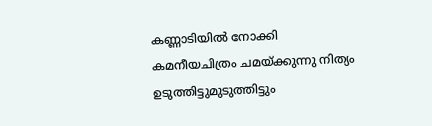കണ്ണാടിയില്‍ നോക്കി
കമനീയചിത്രം ചമയ്ക്കുന്നു നിത്യം
ഉടുത്തിട്ടുമുടുത്തിട്ടും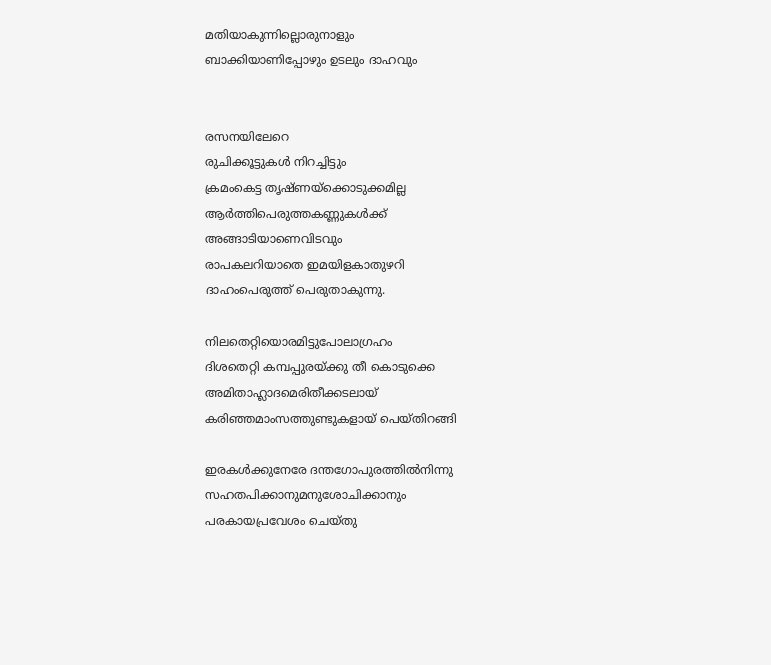മതിയാകുന്നില്ലൊരുനാളും
ബാക്കിയാണിപ്പോഴും ഉടലും ദാഹവും


രസനയിലേറെ
രുചിക്കൂട്ടുകള്‍ നിറച്ചിട്ടും
ക്രമംകെട്ട തൃഷ്ണയ്ക്കൊടുക്കമില്ല
ആര്‍ത്തിപെരുത്തകണ്ണുകള്‍ക്ക്
അങ്ങാടിയാണെവിടവും
രാപകലറിയാതെ ഇമയിളകാതുഴറി
ദാഹംപെരുത്ത് പെരുതാകുന്നു.

നിലതെറ്റിയൊരമിട്ടുപോലാഗ്രഹം
ദിശതെറ്റി കമ്പപ്പുരയ്ക്കു തീ കൊടുക്കെ
അമിതാഹ്ലാദമെരിതീക്കടലായ്
കരിഞ്ഞമാംസത്തുണ്ടുകളായ് പെയ്തിറങ്ങി

ഇരകള്‍ക്കുനേരേ ദന്തഗോപുരത്തില്‍നിന്നു
സഹതപിക്കാനുമനുശോചിക്കാനും
പരകായപ്രവേശം ചെയ്തു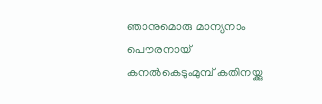ഞാനുമൊരു മാന്യനാം പൌരനായ്
കനല്‍കെടുംമുമ്പ് കതിനയ്ക്കു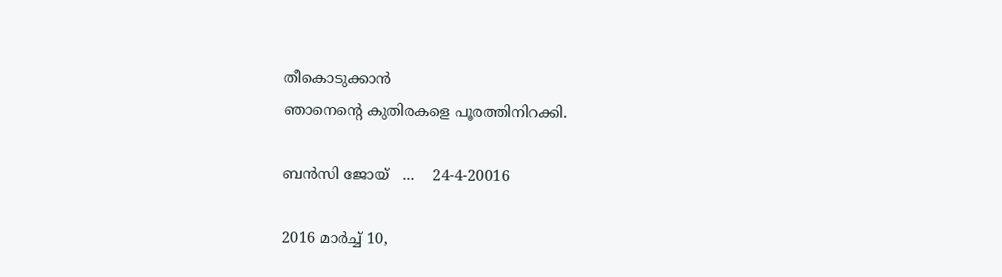തീകൊടുക്കാന്‍
ഞാനെന്‍റെ കുതിരകളെ പൂരത്തിനിറക്കി.

ബന്‍സി ജോയ്   ...    24-4-20016

2016 മാർച്ച് 10,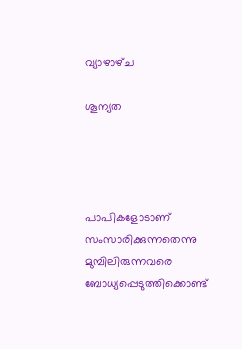വ്യാഴാഴ്‌ച

ശൂന്യത




പാപികളോടാണ്
സംസാരിക്കുന്നതെന്നു
മുമ്പിലിരുന്നവരെ
ബോധ്യപ്പെടുത്തിക്കൊണ്ട്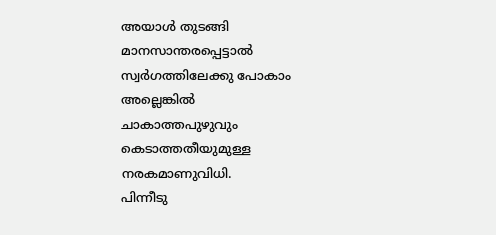അയാള്‍ തുടങ്ങി
മാനസാന്തരപ്പെട്ടാല്‍
സ്വര്‍ഗത്തിലേക്കു പോകാം
അല്ലെങ്കില്‍
ചാകാത്തപുഴുവും
കെടാത്തതീയുമുള്ള
നരകമാണുവിധി.
പിന്നീടു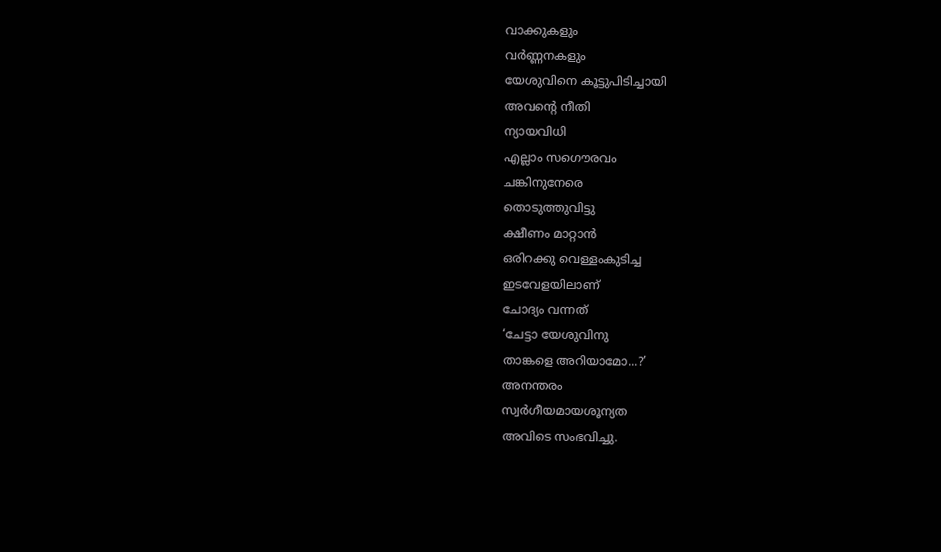വാക്കുകളും
വര്‍ണ്ണനകളും
യേശുവിനെ കൂട്ടുപിടിച്ചായി
അവന്‍റെ നീതി
ന്യായവിധി
എല്ലാം സഗൌരവം
ചങ്കിനുനേരെ
തൊടുത്തുവിട്ടു
ക്ഷീണം മാറ്റാന്‍
ഒരിറക്കു വെള്ളംകുടിച്ച
ഇടവേളയിലാണ്
ചോദ്യം വന്നത്
‘ചേട്ടാ യേശുവിനു
താങ്കളെ അറിയാമോ...?’
അനന്തരം
സ്വര്‍ഗീയമായശൂന്യത
അവിടെ സംഭവിച്ചു.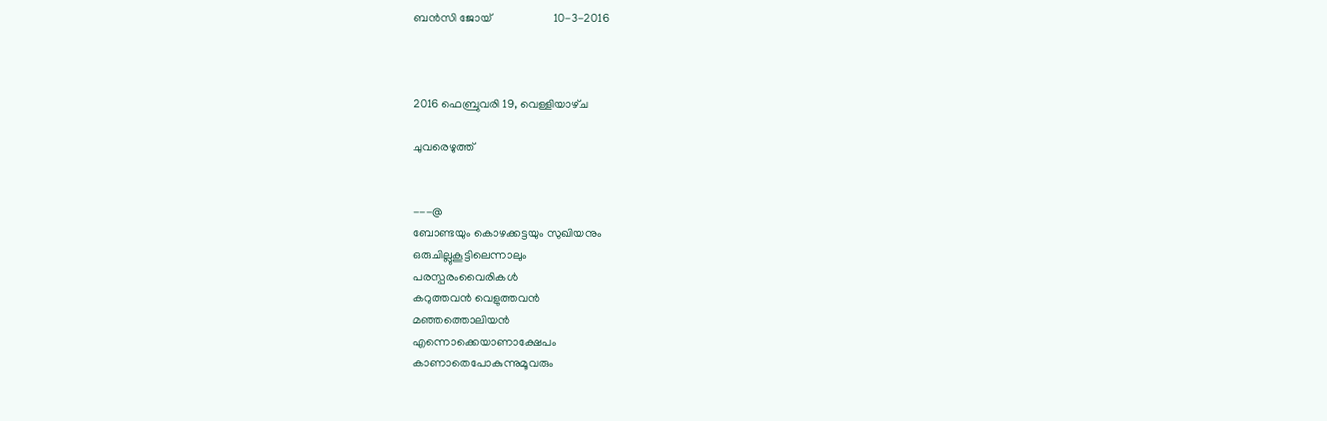ബന്‍സി ജോയ്                     10-3-2016



2016 ഫെബ്രുവരി 19, വെള്ളിയാഴ്‌ച

ചുവരെഴുത്ത്


---@
ബോണ്ടയും കൊഴക്കട്ടയും സുഖിയനും
ഒരുചില്ലുകൂട്ടിലെന്നാലും
പരസ്പരംവൈരികള്‍
കറുത്തവന്‍ വെളുത്തവന്‍
മഞ്ഞത്തൊലിയന്‍
എന്നൊക്കെയാണാക്ഷേപം
കാണാതെപോകുന്നുമൂവരും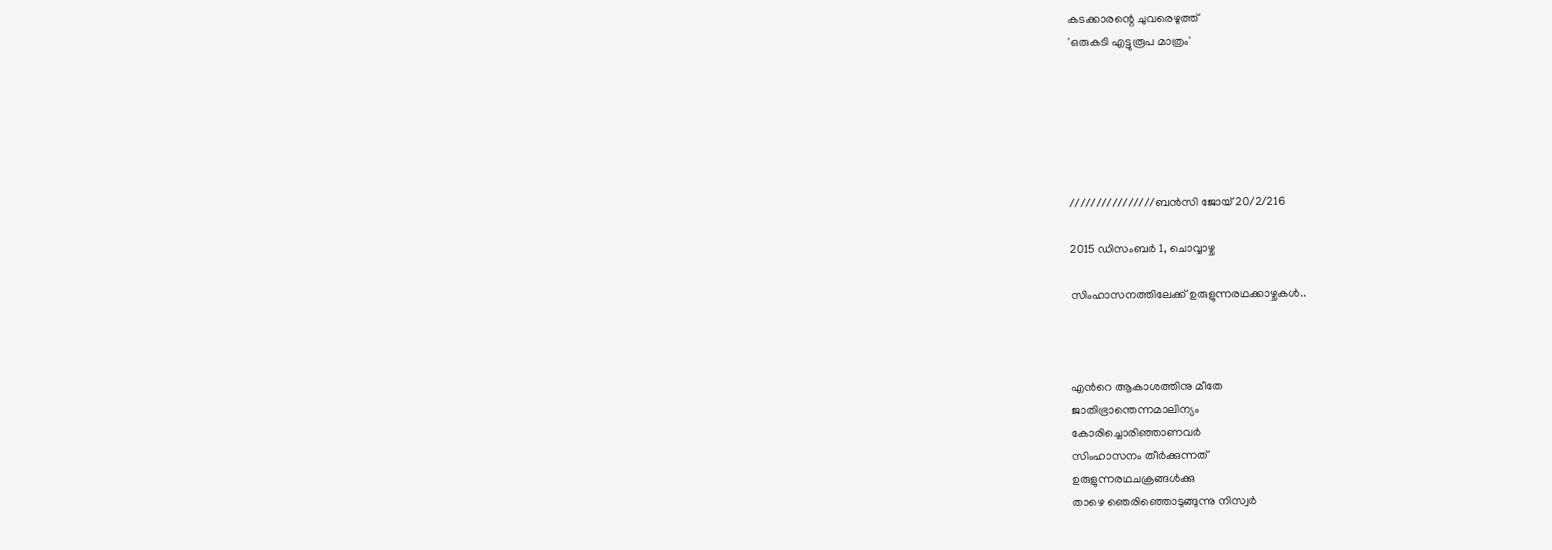കടക്കാരന്റെ ചുവരെഴുത്ത്
'ഒരുകടി എട്ടുരൂപ മാത്രം'






////////////////ബന്‍സി ജോയ് 20/2/216

2015 ഡിസംബർ 1, ചൊവ്വാഴ്ച

സിംഹാസനത്തിലേക്ക് ഉരുളുന്നരഥക്കാഴ്ചകള്‍..



എന്‍റെ ആകാശത്തിനു മീതേ
ജാതിഭ്രാന്തെന്നമാലിന്യം
കോരിച്ചൊരിഞ്ഞാണവര്‍
സിംഹാസനം തീര്‍ക്കുന്നത്
ഉരുളുന്നരഥചക്രങ്ങള്‍ക്കു
താഴെ ഞെരിഞ്ഞൊടുങ്ങുന്നു നിസ്വര്‍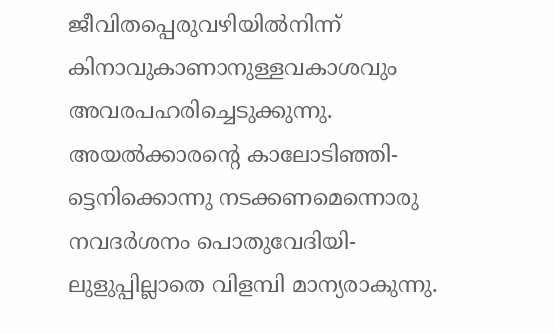ജീവിതപ്പെരുവഴിയില്‍നിന്ന്
കിനാവുകാണാനുള്ളവകാശവും
അവരപഹരിച്ചെടുക്കുന്നു.
അയല്‍ക്കാരന്റെ കാലോടിഞ്ഞി-
ട്ടെനിക്കൊന്നു നടക്കണമെന്നൊരു
നവദര്‍ശനം പൊതുവേദിയി-
ലുളുപ്പില്ലാതെ വിളമ്പി മാന്യരാകുന്നു.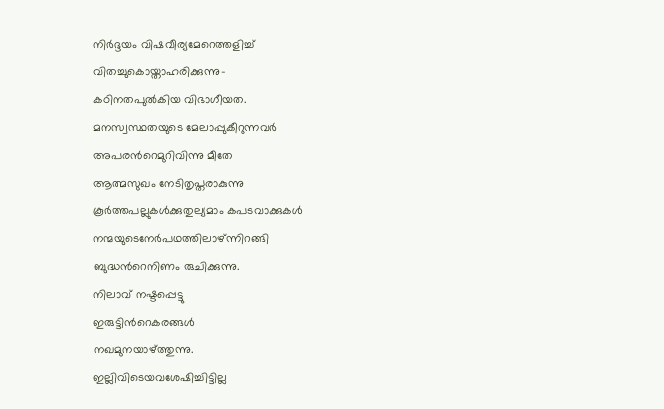നിര്‍ദ്ദയം വിഷവീര്യമേറെത്തളിച്ച്
വിതച്ചുകൊയ്താഹരിക്കുന്നു-
കഠിനതപുല്‍കിയ വിഭാഗീയത.
മനസ്വസ്ഥതയുടെ മേലാപ്പുകീറുന്നവര്‍
അപരന്‍റെമുറിവിന്നു മീതേ
ആത്മസുഖം നേടിതൃപ്തരാകുന്നു
കൂര്‍ത്തപല്ലുകള്‍ക്കുതുല്യമാം കപടവാക്കുകള്‍
നന്മയുടെനേര്‍പഥത്തിലാഴ്ന്നിറങ്ങി
ബുദ്ധന്‍റെനിണം രുചിക്കുന്നു.
നിലാവ് നഷ്ടപ്പെട്ടു
ഇരുട്ടിന്‍റെകരങ്ങള്‍
നഖമുനയാഴ്ത്തുന്നു.
ഇല്ലിവിടെയവശേഷിച്ചിട്ടില്ല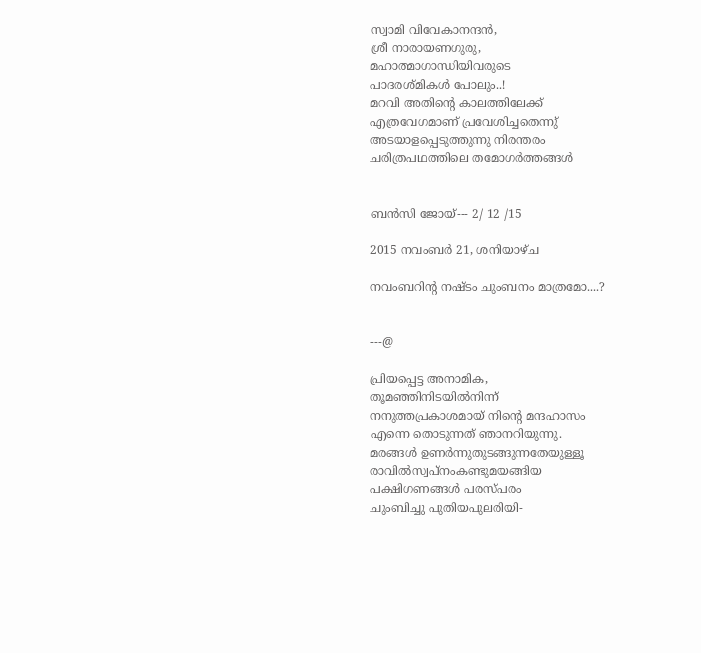സ്വാമി വിവേകാനന്ദന്‍,
ശ്രീ നാരായണഗുരു,
മഹാത്മാഗാന്ധിയിവരുടെ
പാദരശ്മികള്‍ പോലും..!
മറവി അതിന്‍റെ കാലത്തിലേക്ക്
എത്രവേഗമാണ് പ്രവേശിച്ചതെന്നു്
അടയാളപ്പെടുത്തുന്നു നിരന്തരം
ചരിത്രപഥത്തിലെ തമോഗര്‍ത്തങ്ങള്‍


ബന്‍സി ജോയ്--- 2/ 12 /15

2015 നവംബർ 21, ശനിയാഴ്‌ച

നവംബറിന്റ നഷ്ടം ചുംബനം മാത്രമോ....?


---@

പ്രിയപ്പെട്ട അനാമിക,
തൂമഞ്ഞിനിടയില്‍നിന്ന്‍
നനുത്തപ്രകാശമായ് നിന്‍റെ മന്ദഹാസം
എന്നെ തൊടുന്നത് ഞാനറിയുന്നു.
മരങ്ങള്‍ ഉണര്‍ന്നുതുടങ്ങുന്നതേയുള്ളൂ
രാവില്‍സ്വപ്നംകണ്ടുമയങ്ങിയ
പക്ഷിഗണങ്ങള്‍ പരസ്പരം
ചുംബിച്ചു പുതിയപുലരിയി-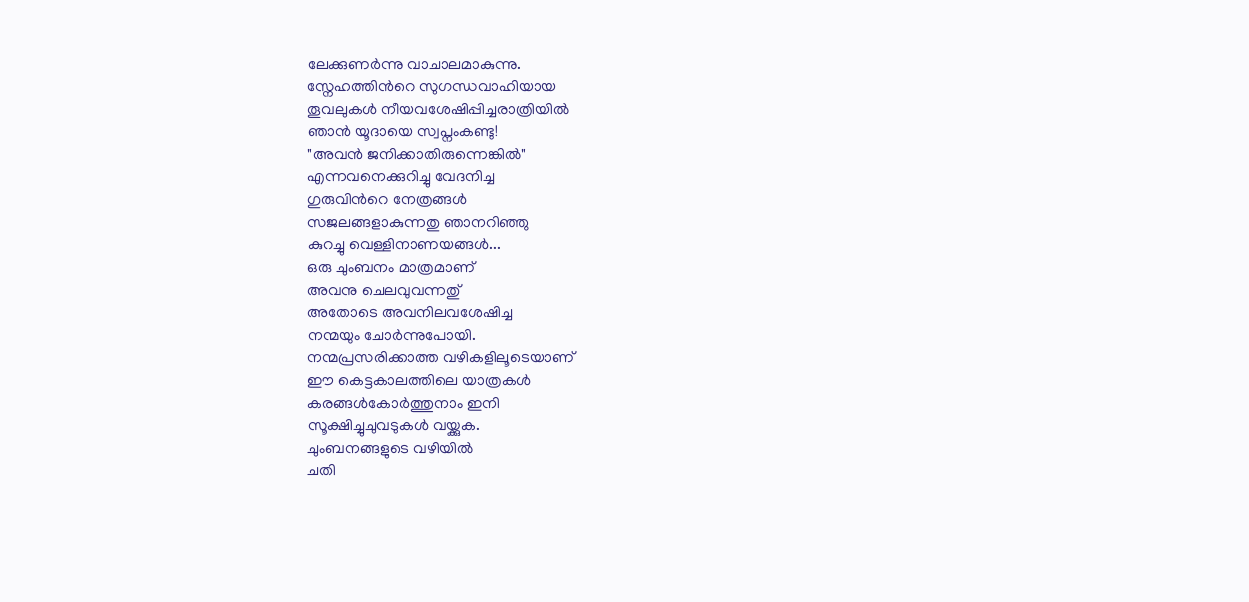ലേക്കുണര്‍ന്നു വാചാലമാകുന്നു.
സ്നേഹത്തിന്‍റെ സുഗന്ധവാഹിയായ
തൂവലുകള്‍ നീയവശേഷിപ്പിച്ചരാത്രിയില്‍
ഞാന്‍ യൂദായെ സ്വപ്നംകണ്ടു!
"അവന്‍ ജനിക്കാതിരുന്നെങ്കില്‍"
എന്നവനെക്കുറിച്ചു വേദനിച്ച
ഗുരുവിന്‍റെ നേത്രങ്ങള്‍
സജലങ്ങളാകുന്നതു ഞാനറിഞ്ഞു
കുറച്ചു വെള്ളിനാണയങ്ങള്‍...
ഒരു ചുംബനം മാത്രമാണ്
അവനു ചെലവുവന്നതു്
അതോടെ അവനിലവശേഷിച്ച
നന്മയും ചോര്‍ന്നുപോയി.
നന്മപ്രസരിക്കാത്ത വഴികളിലൂടെയാണ്‌
ഈ കെട്ടകാലത്തിലെ യാത്രകള്‍
കരങ്ങള്‍കോര്‍ത്തുനാം ഇനി
സൂക്ഷിച്ചുചുവടുകള്‍ വയ്ക്കുക.
ചുംബനങ്ങളുടെ വഴിയില്‍
ചതി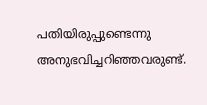പതിയിരുപ്പുണ്ടെന്നു
അനുഭവിച്ചറിഞ്ഞവരുണ്ട്‌.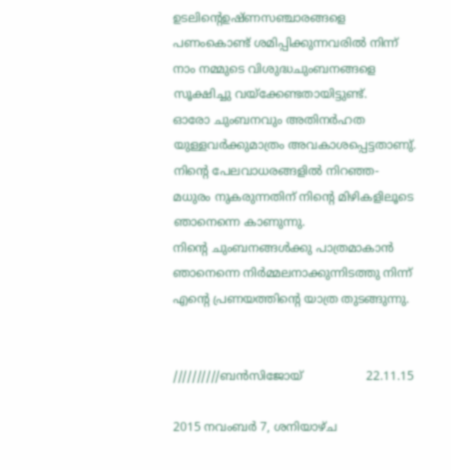ഉടലിന്റെഉഷ്ണസഞ്ചാരങ്ങളെ
പണംകൊണ്ട് ശമിപ്പിക്കുന്നവരില്‍ നിന്ന്‍
നാം നമ്മുടെ വിശുദ്ധചുംബനങ്ങളെ
സൂക്ഷിച്ചു വയ്ക്കേണ്ടതായിട്ടുണ്ട്.
ഓരോ ചുംബനവും അതിനര്‍ഹത
യുള്ളവര്‍ക്കുമാത്രം അവകാശപ്പെട്ടതാണു്.
നിന്‍റെ പേലവാധരങ്ങളില്‍ നിറഞ്ഞ-
മധുരം നുകരുന്നതിന് നിന്‍റെ മിഴികളിലൂടെ
ഞാനെന്നെ കാണുന്നു.
നിന്‍റെ ചുംബനങ്ങള്‍ക്കു പാത്രമാകാന്‍
ഞാനെന്നെ നിര്‍മ്മലനാക്കുന്നിടത്തു നിന്ന്‍
എന്‍റെ പ്രണയത്തിന്റെ യാത്ര തുടങ്ങുന്നു.


//////////ബന്‍സിജോയ്                 22.11.15

2015 നവംബർ 7, ശനിയാഴ്‌ച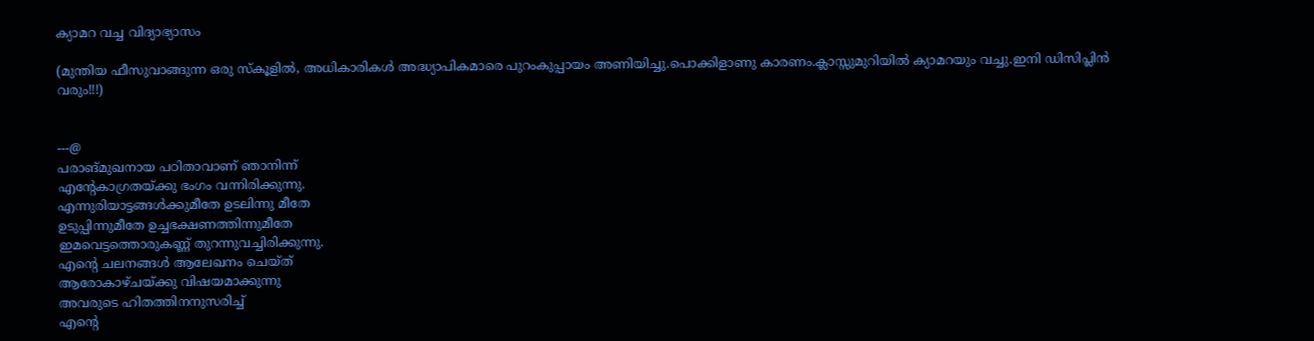ക്യാമറ വച്ച വിദ്യാഭ്യാസം

(മുന്തിയ ഫീസുവാങ്ങുന്ന ഒരു സ്കൂളില്‍, അധികാരികള്‍ അദ്ധ്യാപികമാരെ പുറംകുപ്പായം അണിയിച്ചു.പൊക്കിളാണു കാരണം.ക്ലാസ്സുമുറിയില്‍ ക്യാമറയും വച്ചു.ഇനി ഡിസിപ്ലിന്‍ വരും!!!)


---@
പരാങ്മുഖനായ പഠിതാവാണ് ഞാനിന്ന്‍
എന്‍റേകാഗ്രതയ്ക്കു ഭംഗം വന്നിരിക്കുന്നു.
എന്നുരിയാട്ടങ്ങള്‍ക്കുമീതേ ഉടലിന്നു മീതേ
ഉടുപ്പിന്നുമീതേ ഉച്ചഭക്ഷണത്തിന്നുമീതേ
ഇമവെട്ടത്തൊരുകണ്ണ് തുറന്നുവച്ചിരിക്കുന്നു.
എന്റെ ചലനങ്ങള്‍ ആലേഖനം ചെയ്ത്
ആരോകാഴ്ചയ്ക്കു വിഷയമാക്കുന്നു
അവരുടെ ഹിതത്തിനനുസരിച്ച്
എന്റെ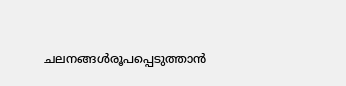ചലനങ്ങള്‍രൂപപ്പെടുത്താന്‍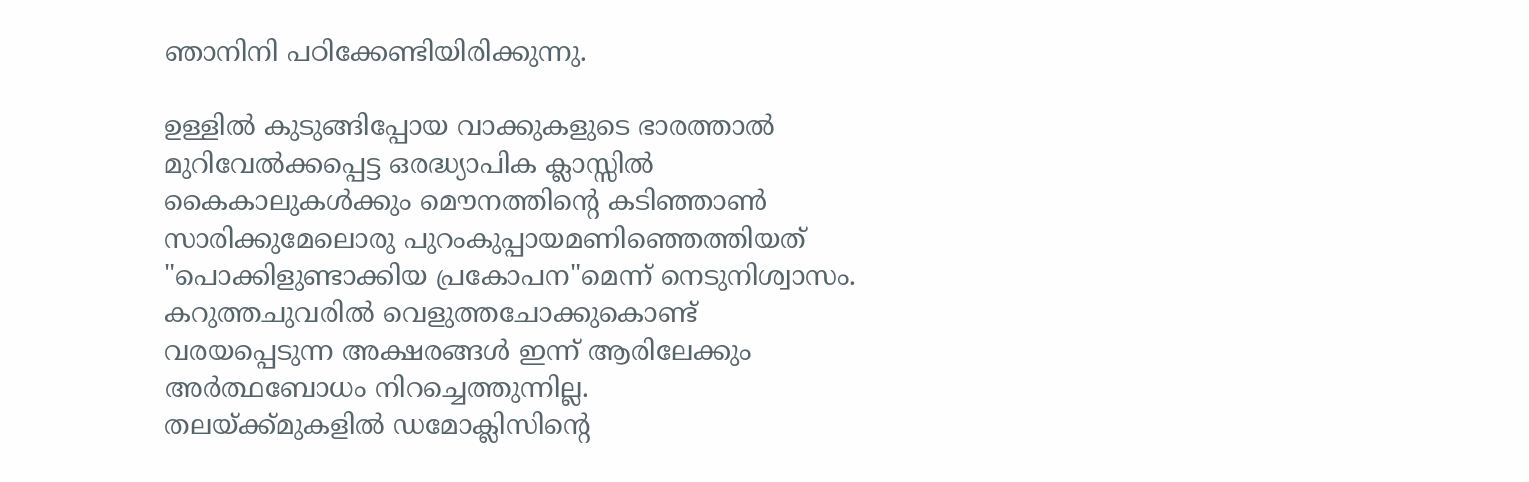ഞാനിനി പഠിക്കേണ്ടിയിരിക്കുന്നു.

ഉള്ളില്‍ കുടുങ്ങിപ്പോയ വാക്കുകളുടെ ഭാരത്താല്‍
മുറിവേല്‍ക്കപ്പെട്ട ഒരദ്ധ്യാപിക ക്ലാസ്സില്‍
കൈകാലുകള്‍ക്കും മൌനത്തിന്റെ കടിഞ്ഞാണ്‍
സാരിക്കുമേലൊരു പുറംകുപ്പായമണിഞ്ഞെത്തിയത്
"പൊക്കിളുണ്ടാക്കിയ പ്രകോപന"മെന്ന്‍ നെടുനിശ്വാസം.
കറുത്തചുവരില്‍ വെളുത്തചോക്കുകൊണ്ട്
വരയപ്പെടുന്ന അക്ഷരങ്ങള്‍ ഇന്ന്‍ ആരിലേക്കും
അര്‍ത്ഥബോധം നിറച്ചെത്തുന്നില്ല.
തലയ്ക്ക്മുകളില്‍ ഡമോക്ലിസിന്റെ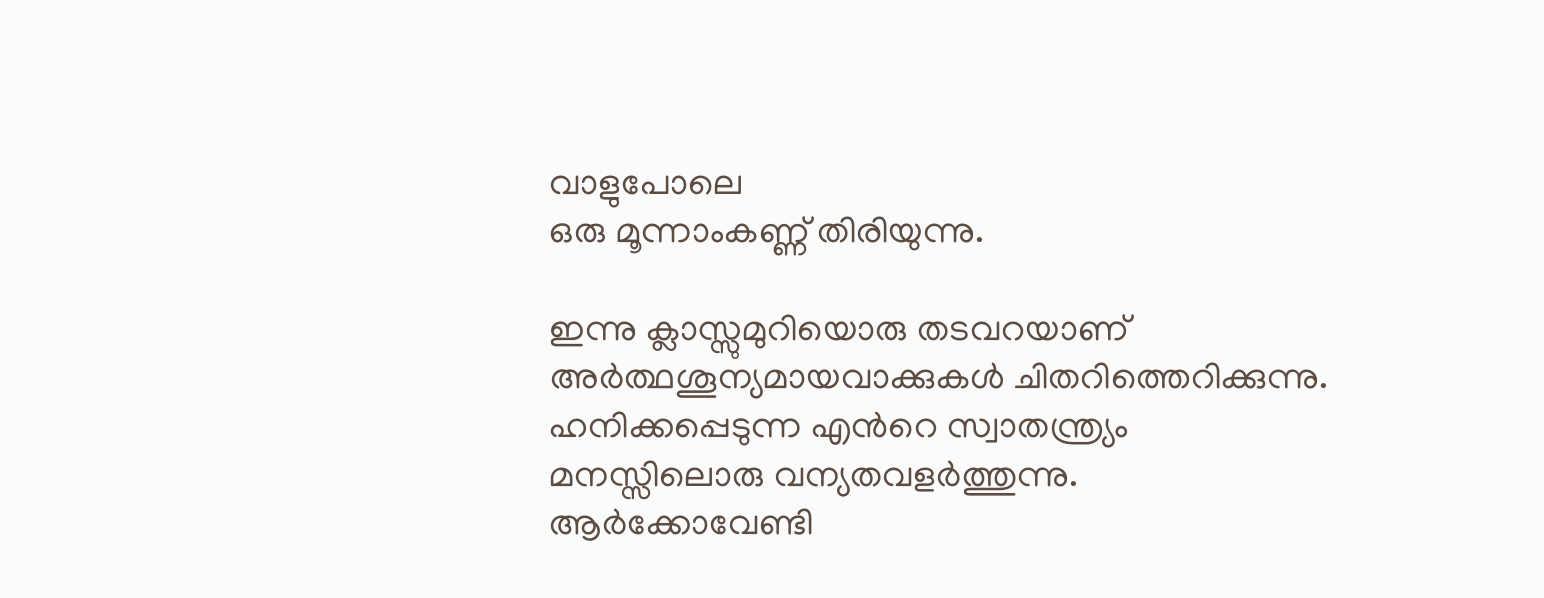വാളുപോലെ
ഒരു മൂന്നാംകണ്ണ് തിരിയുന്നു.

ഇന്നു ക്ലാസ്സുമുറിയൊരു തടവറയാണ്
അര്‍ത്ഥശൂന്യമായവാക്കുകള്‍ ചിതറിത്തെറിക്കുന്നു.
ഹനിക്കപ്പെടുന്ന എന്‍റെ സ്വാതന്ത്ര്യം
മനസ്സിലൊരു വന്യതവളര്‍ത്തുന്നു.
ആര്‍ക്കോവേണ്ടി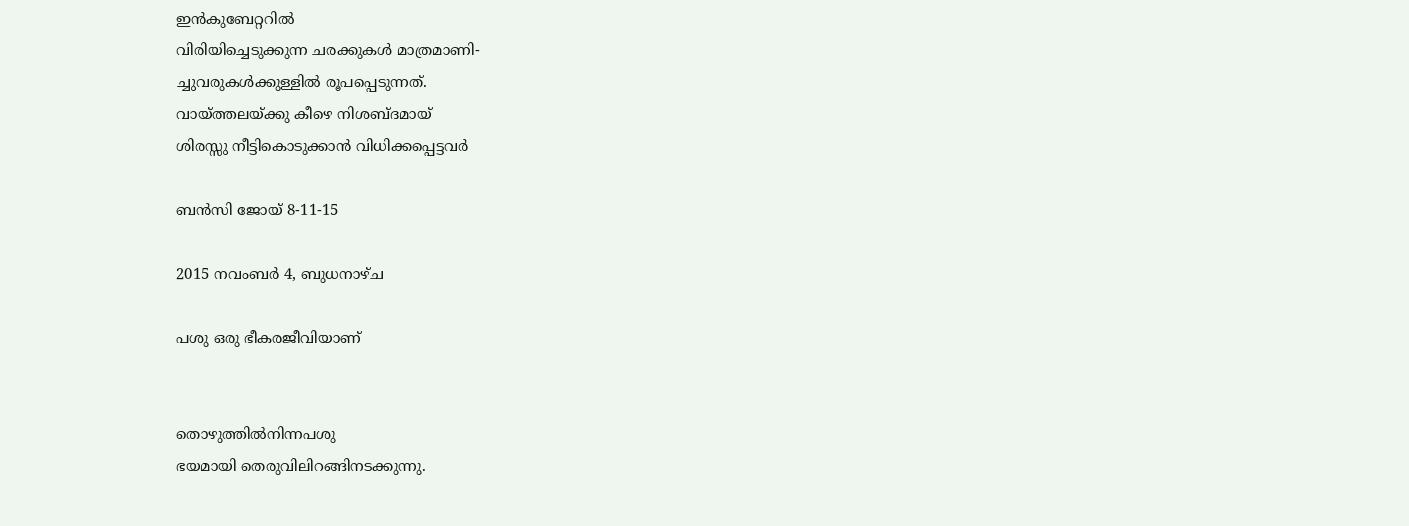ഇന്‍കുബേറ്ററില്‍
വിരിയിച്ചെടുക്കുന്ന ചരക്കുകള്‍ മാത്രമാണി-
ച്ചുവരുകള്‍ക്കുള്ളില്‍ രൂപപ്പെടുന്നത്.
വായ്ത്തലയ്ക്കു കീഴെ നിശബ്ദമായ്
ശിരസ്സു നീട്ടികൊടുക്കാന്‍ വിധിക്കപ്പെട്ടവര്‍

ബന്‍സി ജോയ് 8-11-15

2015 നവംബർ 4, ബുധനാഴ്‌ച

പശു ഒരു ഭീകരജീവിയാണ്


തൊഴുത്തില്‍നിന്നപശു
ഭയമായി തെരുവിലിറങ്ങിനടക്കുന്നു.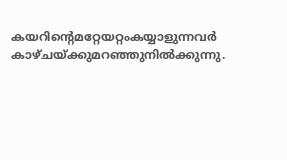കയറിന്‍റെമറ്റേയറ്റംകയ്യാളുന്നവര്‍
കാഴ്ചയ്ക്കുമറഞ്ഞുനില്‍ക്കുന്നു.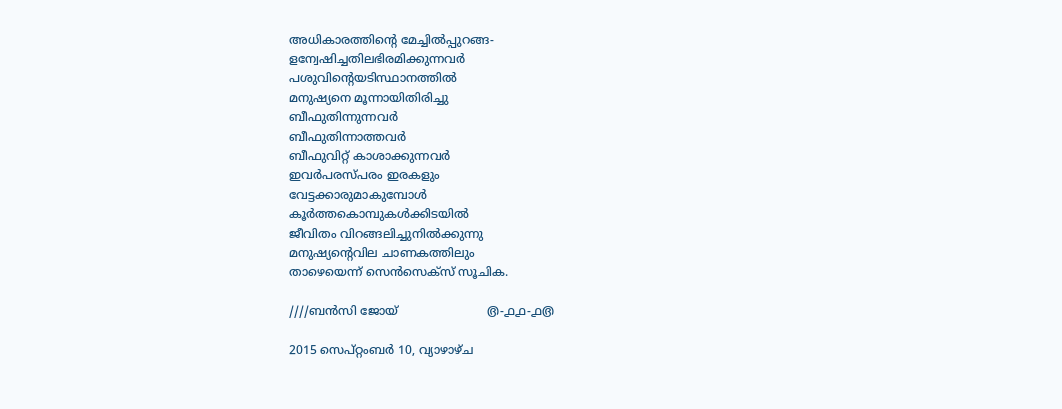അധികാരത്തിന്‍റെ മേച്ചില്‍പ്പുറങ്ങ-
ളന്വേഷിച്ചതിലഭിരമിക്കുന്നവര്‍
പശുവിന്‍റെയടിസ്ഥാനത്തില്‍
മനുഷ്യനെ മൂന്നായിതിരിച്ചു
ബീഫുതിന്നുന്നവര്‍
ബീഫുതിന്നാത്തവര്‍
ബീഫുവിറ്റ് കാശാക്കുന്നവര്‍
ഇവര്‍പരസ്പരം ഇരകളും
വേട്ടക്കാരുമാകുമ്പോള്‍
കൂര്‍ത്തകൊമ്പുകള്‍ക്കിടയില്‍
ജീവിതം വിറങ്ങലിച്ചുനില്‍ക്കുന്നു
മനുഷ്യന്‍റെവില ചാണകത്തിലും
താഴെയെന്ന് സെന്‍സെക്സ് സൂചിക.

////ബന്‍സി ജോയ്‌                        ൫-൧൧-൧൫

2015 സെപ്റ്റംബർ 10, വ്യാഴാഴ്‌ച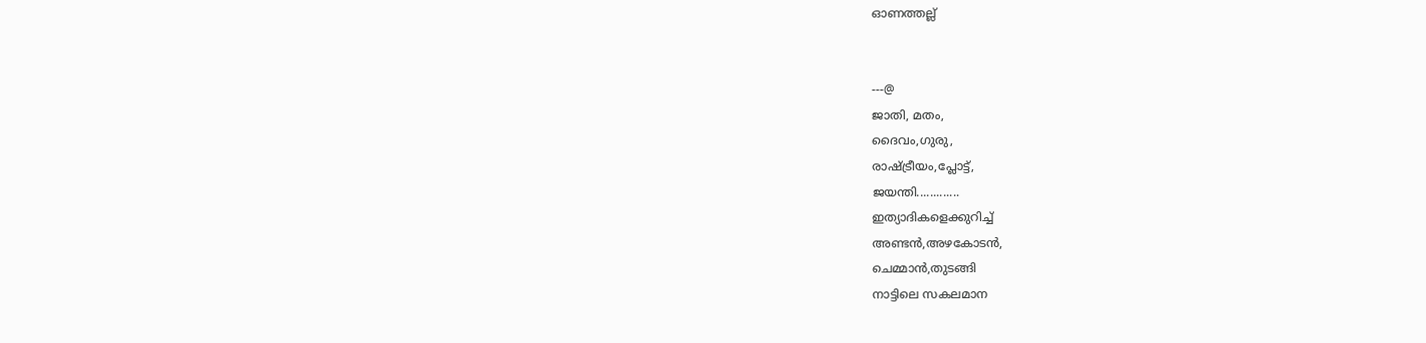ഓണത്തല്ല്‌


---@
ജാതി, മതം,
ദൈവം,ഗുരു,
രാഷ്ട്രീയം,പ്ലോട്ട്,
ജയന്തി.............
ഇത്യാദികളെക്കുറിച്ച്
അണ്ടന്‍,അഴകോടന്‍,
ചെമ്മാന്‍,തുടങ്ങി
നാട്ടിലെ സകലമാന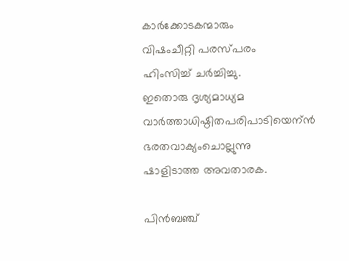കാര്‍ക്കോടകന്മാരും
വിഷംചീറ്റി പരസ്പരം
ഹിംസിച്ച് ചര്‍ച്ചിച്ചു.
ഇതൊരു ദൃശ്യമാധ്യമ
വാര്‍ത്താധിഷ്ഠിതപരിപാടിയെന്ന്‍
ഭരതവാക്യംചൊല്ലുന്നു
ഷാളിടാത്ത അവതാരക.

പിന്‍ബഞ്ച്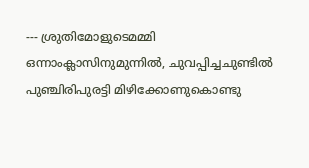--- ശ്രുതിമോളുടെമമ്മി ഒന്നാംക്ലാസിനുമുന്നില്‍, ചുവപ്പിച്ചചുണ്ടില്‍ പുഞ്ചിരിപുരട്ടി മിഴിക്കോണുകൊണ്ടു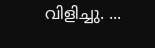വിളിച്ചു. ...